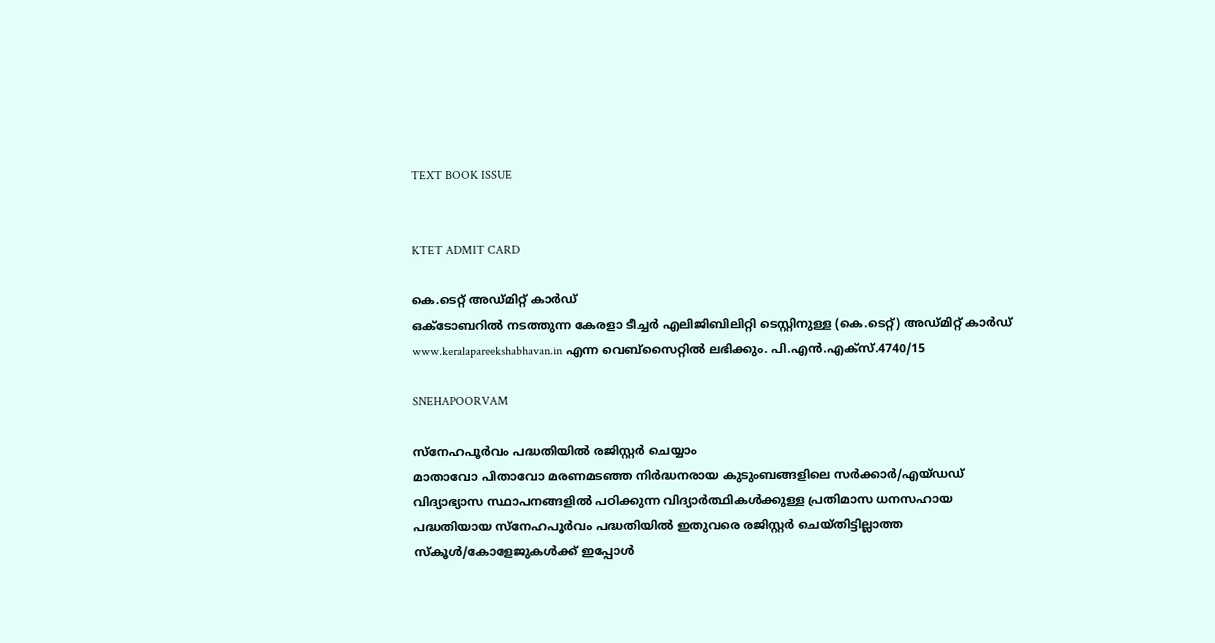TEXT BOOK ISSUE


KTET ADMIT CARD

കെ.ടെറ്റ് അഡ്മിറ്റ് കാര്‍ഡ്
ഒക്ടോബറില്‍ നടത്തുന്ന കേരളാ ടീച്ചര്‍ എലിജിബിലിറ്റി ടെസ്റ്റിനുള്ള (കെ.ടെറ്റ്) അഡ്മിറ്റ് കാര്‍ഡ് www.keralapareekshabhavan.in എന്ന വെബ്‌സൈറ്റില്‍ ലഭിക്കും. പി.എന്‍.എക്‌സ്.4740/15

SNEHAPOORVAM

സ്‌നേഹപൂര്‍വം പദ്ധതിയില്‍ രജിസ്റ്റര്‍ ചെയ്യാം
മാതാവോ പിതാവോ മരണമടഞ്ഞ നിര്‍ദ്ധനരായ കുടുംബങ്ങളിലെ സര്‍ക്കാര്‍/എയ്ഡഡ് വിദ്യാഭ്യാസ സ്ഥാപനങ്ങളില്‍ പഠിക്കുന്ന വിദ്യാര്‍ത്ഥികള്‍ക്കുള്ള പ്രതിമാസ ധനസഹായ പദ്ധതിയായ സ്‌നേഹപൂര്‍വം പദ്ധതിയില്‍ ഇതുവരെ രജിസ്റ്റര്‍ ചെയ്തിട്ടില്ലാത്ത സ്‌കൂള്‍/കോളേജുകള്‍ക്ക് ഇപ്പോള്‍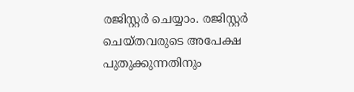രജിസ്റ്റര്‍ ചെയ്യാം. രജിസ്റ്റര്‍ ചെയ്തവരുടെ അപേക്ഷ പുതുക്കുന്നതിനും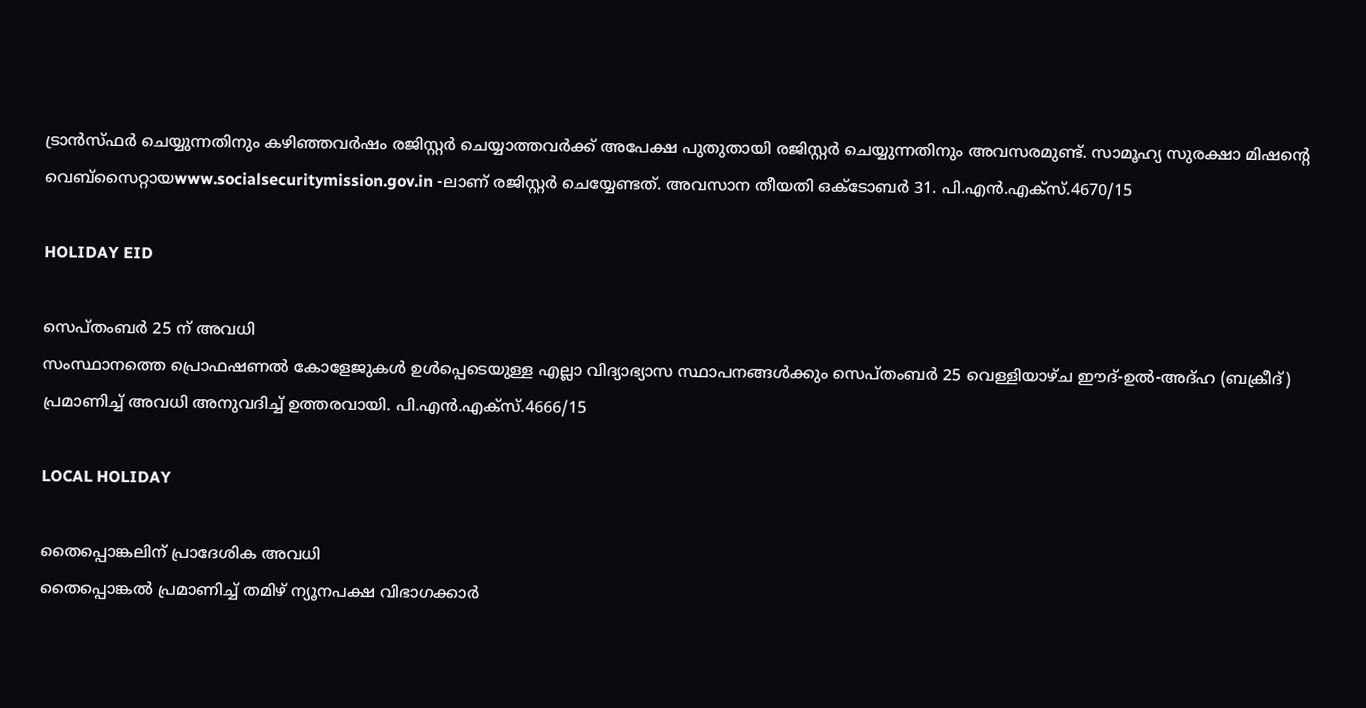ട്രാന്‍സ്ഫര്‍ ചെയ്യുന്നതിനും കഴിഞ്ഞവര്‍ഷം രജിസ്റ്റര്‍ ചെയ്യാത്തവര്‍ക്ക് അപേക്ഷ പുതുതായി രജിസ്റ്റര്‍ ചെയ്യുന്നതിനും അവസരമുണ്ട്. സാമൂഹ്യ സുരക്ഷാ മിഷന്റെ വെബ്‌സൈറ്റായwww.socialsecuritymission.gov.in -ലാണ് രജിസ്റ്റര്‍ ചെയ്യേണ്ടത്. അവസാന തീയതി ഒക്ടോബര്‍ 31. പി.എന്‍.എക്‌സ്.4670/15

HOLIDAY EID

സെപ്തംബര്‍ 25 ന് അവധി
സംസ്ഥാനത്തെ പ്രൊഫഷണല്‍ കോളേജുകള്‍ ഉള്‍പ്പെടെയുള്ള എല്ലാ വിദ്യാഭ്യാസ സ്ഥാപനങ്ങള്‍ക്കും സെപ്തംബര്‍ 25 വെള്ളിയാഴ്ച ഈദ്-ഉല്‍-അദ്ഹ (ബക്രീദ്) പ്രമാണിച്ച് അവധി അനുവദിച്ച് ഉത്തരവായി. പി.എന്‍.എക്‌സ്.4666/15

LOCAL HOLIDAY

തൈപ്പൊങ്കലിന് പ്രാദേശിക അവധി
തൈപ്പൊങ്കല്‍ പ്രമാണിച്ച് തമിഴ് ന്യൂനപക്ഷ വിഭാഗക്കാര്‍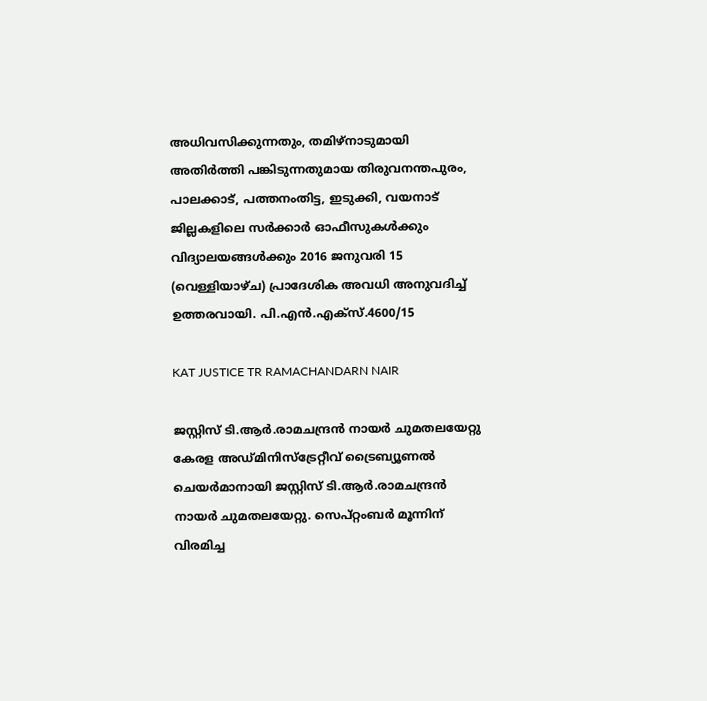അധിവസിക്കുന്നതും, തമിഴ്‌നാടുമായി അതിര്‍ത്തി പങ്കിടുന്നതുമായ തിരുവനന്തപുരം, പാലക്കാട്, പത്തനംതിട്ട, ഇടുക്കി, വയനാട് ജില്ലകളിലെ സര്‍ക്കാര്‍ ഓഫീസുകള്‍ക്കും വിദ്യാലയങ്ങള്‍ക്കും 2016 ജനുവരി 15 (വെള്ളിയാഴ്ച) പ്രാദേശിക അവധി അനുവദിച്ച് ഉത്തരവായി. പി.എന്‍.എക്‌സ്.4600/15

KAT JUSTICE TR RAMACHANDARN NAIR

ജസ്റ്റിസ് ടി.ആര്‍.രാമചന്ദ്രന്‍ നായര്‍ ചുമതലയേറ്റു
കേരള അഡ്മിനിസ്‌ട്രേറ്റീവ് ട്രൈബ്യൂണല്‍ ചെയര്‍മാനായി ജസ്റ്റിസ് ടി.ആര്‍.രാമചന്ദ്രന്‍ നായര്‍ ചുമതലയേറ്റു. സെപ്റ്റംബര്‍ മൂന്നിന് വിരമിച്ച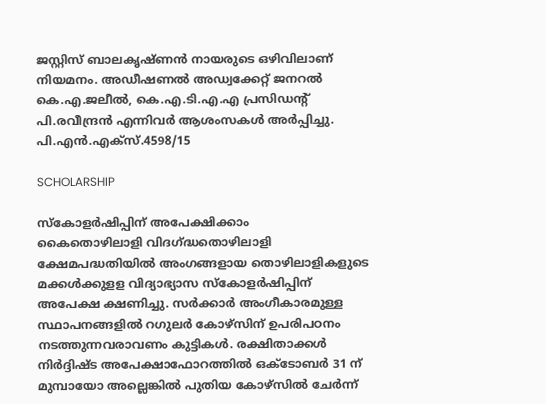ജസ്റ്റിസ് ബാലകൃഷ്ണന്‍ നായരുടെ ഒഴിവിലാണ് നിയമനം. അഡീഷണല്‍ അഡ്വക്കേറ്റ് ജനറല്‍ കെ.എ.ജലീല്‍, കെ.എ.ടി.എ.എ പ്രസിഡന്റ് പി.രവീന്ദ്രന്‍ എന്നിവര്‍ ആശംസകള്‍ അര്‍പ്പിച്ചു. പി.എന്‍.എക്‌സ്.4598/15

SCHOLARSHIP

സ്‌കോളര്‍ഷിപ്പിന് അപേക്ഷിക്കാം
കൈതൊഴിലാളി വിദഗ്ദ്ധതൊഴിലാളി ക്ഷേമപദ്ധതിയില്‍ അംഗങ്ങളായ തൊഴിലാളികളുടെ മക്കള്‍ക്കുളള വിദ്യാഭ്യാസ സ്‌കോളര്‍ഷിപ്പിന് അപേക്ഷ ക്ഷണിച്ചു. സര്‍ക്കാര്‍ അംഗീകാരമുള്ള സ്ഥാപനങ്ങളില്‍ റഗുലര്‍ കോഴ്‌സിന് ഉപരിപഠനം നടത്തുന്നവരാവണം കുട്ടികള്‍. രക്ഷിതാക്കള്‍ നിര്‍ദ്ദിഷ്ട അപേക്ഷാഫോറത്തില്‍ ഒക്ടോബര്‍ 31 ന് മുമ്പായോ അല്ലെങ്കില്‍ പുതിയ കോഴ്‌സില്‍ ചേര്‍ന്ന്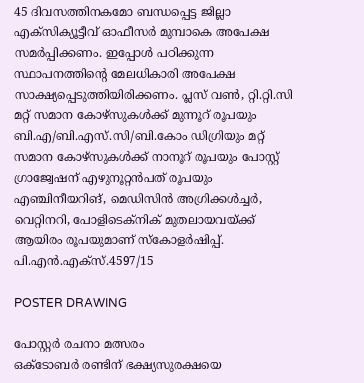45 ദിവസത്തിനകമോ ബന്ധപ്പെട്ട ജില്ലാ എക്‌സിക്യൂട്ടീവ് ഓഫീസര്‍ മുമ്പാകെ അപേക്ഷ സമര്‍പ്പിക്കണം. ഇപ്പോള്‍ പഠിക്കുന്ന സ്ഥാപനത്തിന്റെ മേലധികാരി അപേക്ഷ സാക്ഷ്യപ്പെടുത്തിയിരിക്കണം. പ്ലസ് വണ്‍, റ്റി.റ്റി.സി മറ്റ് സമാന കോഴ്‌സുകള്‍ക്ക് മുന്നൂറ് രൂപയും ബി.എ/ബി.എസ്.സി/ബി.കോം ഡിഗ്രിയും മറ്റ് സമാന കോഴ്‌സുകള്‍ക്ക് നാനൂറ് രൂപയും പോസ്റ്റ് ഗ്രാജ്വേഷന് എഴുനൂറ്റന്‍പത് രൂപയും എഞ്ചിനീയറിങ്, മെഡിസിന്‍ അഗ്രിക്കള്‍ച്ചര്‍, വെറ്റിനറി, പോളിടെക്‌നിക് മുതലായവയ്ക്ക് ആയിരം രൂപയുമാണ് സ്‌കോളര്‍ഷിപ്പ്. പി.എന്‍.എക്‌സ്.4597/15

POSTER DRAWING

പോസ്റ്റര്‍ രചനാ മത്സരം
ഒക്ടോബര്‍ രണ്ടിന് ഭക്ഷ്യസുരക്ഷയെ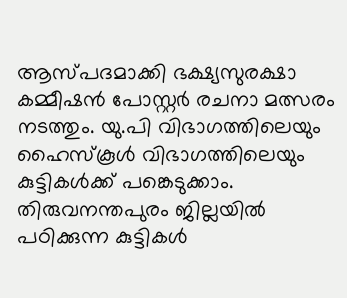ആസ്പദമാക്കി ഭക്ഷ്യസുരക്ഷാ കമ്മീഷന്‍ പോസ്റ്റര്‍ രചനാ മത്സരം നടത്തും. യു.പി വിഭാഗത്തിലെയും ഹൈസ്‌കൂള്‍ വിഭാഗത്തിലെയും കുട്ടികള്‍ക്ക് പങ്കെടുക്കാം. തിരുവനന്തപുരം ജില്ലയില്‍ പഠിക്കുന്ന കുട്ടികള്‍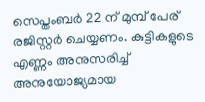സെപ്തംബര്‍ 22 ന് മുമ്പ് പേര് രജിസ്റ്റര്‍ ചെയ്യണം. കുട്ടികളുടെ എണ്ണം അനുസരിച്ച് അനുയോജ്യമായ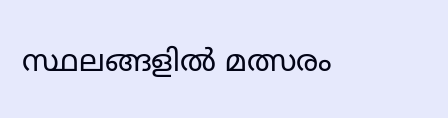സ്ഥലങ്ങളില്‍ മത്സരം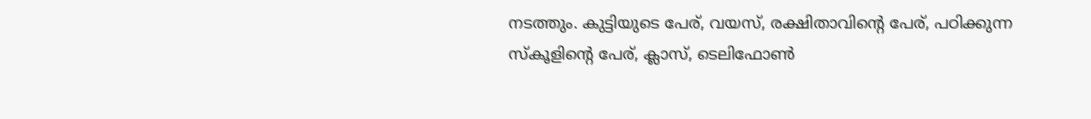നടത്തും. കുട്ടിയുടെ പേര്, വയസ്, രക്ഷിതാവിന്റെ പേര്, പഠിക്കുന്ന സ്‌കൂളിന്റെ പേര്, ക്ലാസ്, ടെലിഫോണ്‍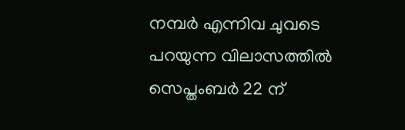നമ്പര്‍ എന്നിവ ചുവടെ പറയുന്ന വിലാസത്തില്‍ സെപ്തംബര്‍ 22 ന്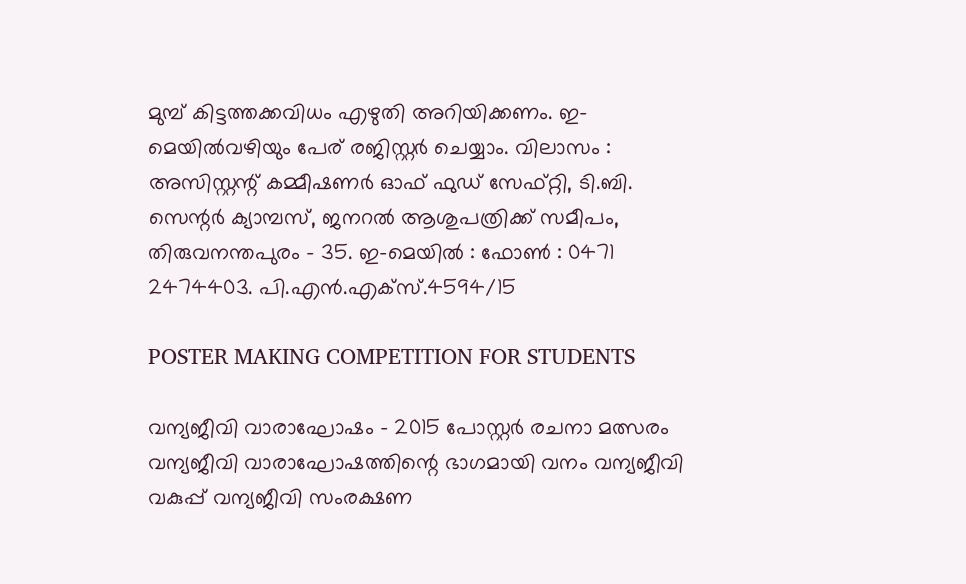മുമ്പ് കിട്ടത്തക്കവിധം എഴുതി അറിയിക്കണം. ഇ-മെയില്‍വഴിയും പേര് രജിസ്റ്റര്‍ ചെയ്യാം. വിലാസം : അസിസ്റ്റന്റ് കമ്മീഷണര്‍ ഓഫ് ഫുഡ് സേഫ്റ്റി, ടി.ബി. സെന്റര്‍ ക്യാമ്പസ്, ജനറല്‍ ആശുപത്രിക്ക് സമീപം, തിരുവനന്തപുരം - 35. ഇ-മെയില്‍ : ഫോണ്‍ : 0471 2474403. പി.എന്‍.എക്‌സ്.4594/15

POSTER MAKING COMPETITION FOR STUDENTS

വന്യജീവി വാരാഘോഷം - 2015 പോസ്റ്റര്‍ രചനാ മത്സരം
വന്യജീവി വാരാഘോഷത്തിന്റെ ഭാഗമായി വനം വന്യജീവി വകുപ്പ് വന്യജീവി സംരക്ഷണ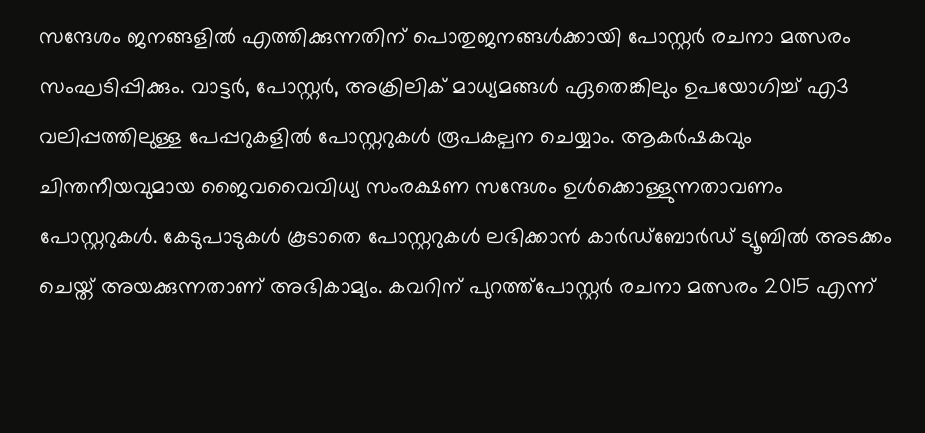സന്ദേശം ജനങ്ങളില്‍ എത്തിക്കുന്നതിന് പൊതുജനങ്ങള്‍ക്കായി പോസ്റ്റര്‍ രചനാ മത്സരം സംഘടിപ്പിക്കും. വാട്ടര്‍, പോസ്റ്റര്‍, അക്രിലിക് മാധ്യമങ്ങള്‍ ഏതെങ്കിലും ഉപയോഗിച്ച് എ3 വലിപ്പത്തിലുള്ള പേപ്പറുകളില്‍ പോസ്റ്ററുകള്‍ രൂപകല്പന ചെയ്യാം. ആകര്‍ഷകവും ചിന്തനീയവുമായ ജൈവവൈവിധ്യ സംരക്ഷണ സന്ദേശം ഉള്‍ക്കൊള്ളുന്നതാവണം പോസ്റ്ററുകള്‍. കേടുപാടുകള്‍ കൂടാതെ പോസ്റ്ററുകള്‍ ലഭിക്കാന്‍ കാര്‍ഡ്‌ബോര്‍ഡ് ട്യൂബില്‍ അടക്കം ചെയ്ത് അയക്കുന്നതാണ് അഭികാമ്യം. കവറിന് പുറത്ത്‌പോസ്റ്റര്‍ രചനാ മത്സരം 2015 എന്ന്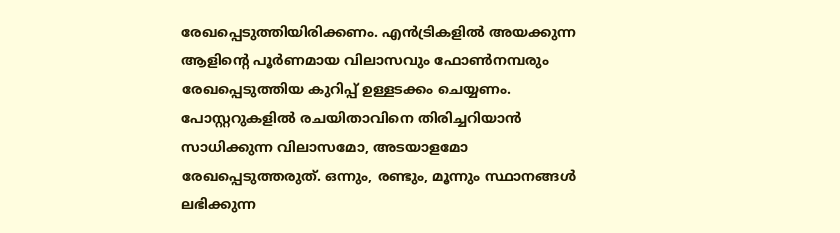രേഖപ്പെടുത്തിയിരിക്കണം. എന്‍ട്രികളില്‍ അയക്കുന്ന ആളിന്റെ പൂര്‍ണമായ വിലാസവും ഫോണ്‍നമ്പരും രേഖപ്പെടുത്തിയ കുറിപ്പ് ഉള്ളടക്കം ചെയ്യണം. പോസ്റ്ററുകളില്‍ രചയിതാവിനെ തിരിച്ചറിയാന്‍ സാധിക്കുന്ന വിലാസമോ, അടയാളമോ രേഖപ്പെടുത്തരുത്. ഒന്നും, രണ്ടും, മൂന്നും സ്ഥാനങ്ങള്‍ ലഭിക്കുന്ന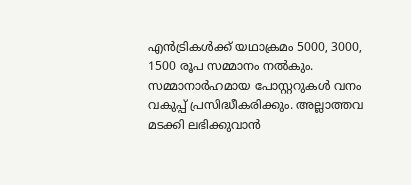എന്‍ട്രികള്‍ക്ക് യഥാക്രമം 5000, 3000, 1500 രൂപ സമ്മാനം നല്‍കും. സമ്മാനാര്‍ഹമായ പോസ്റ്ററുകള്‍ വനം വകുപ്പ് പ്രസിദ്ധീകരിക്കും. അല്ലാത്തവ മടക്കി ലഭിക്കുവാന്‍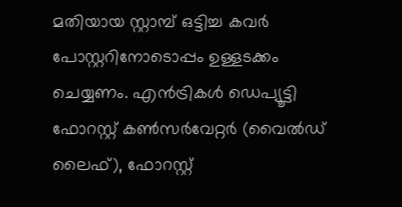മതിയായ സ്റ്റാമ്പ് ഒട്ടിച്ച കവര്‍ പോസ്റ്ററിനോടൊപ്പം ഉള്ളടക്കം ചെയ്യണം. എന്‍ട്രികള്‍ ഡെപ്യൂട്ടി ഫോറസ്റ്റ് കണ്‍സര്‍വേറ്റര്‍ (വൈല്‍ഡ് ലൈഫ്), ഫോറസ്റ്റ്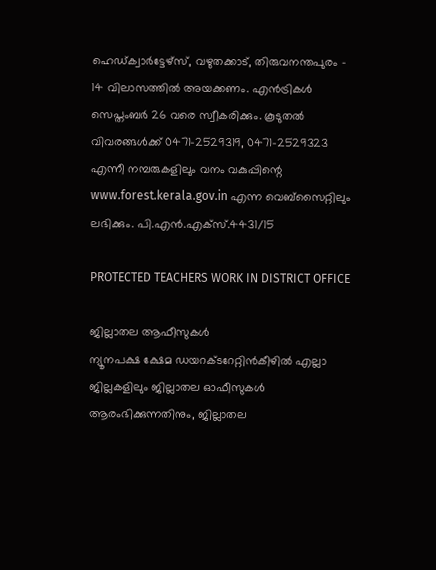ഹെഡ്ക്വാര്‍ട്ടേഴ്‌സ്, വഴുതക്കാട്, തിരുവനന്തപുരം - 14 വിലാസത്തില്‍ അയക്കണം. എന്‍ട്രികള്‍ സെപ്തംബര്‍ 26 വരെ സ്വീകരിക്കും. കൂടുതല്‍ വിവരങ്ങള്‍ക്ക് 0471-2529319, 0471-2529323 എന്നീ നമ്പരുകളിലും വനം വകുപ്പിന്റെ www.forest.kerala.gov.in എന്ന വെബ്‌സൈറ്റിലും ലഭിക്കും. പി.എന്‍.എക്‌സ്.4431/15

PROTECTED TEACHERS WORK IN DISTRICT OFFICE

ജില്ലാതല ആഫീസുകള്‍
ന്യൂനപക്ഷ ക്ഷേമ ഡയറക്ടറേറ്റിന്‍കീഴില്‍ എല്ലാ ജില്ലകളിലും ജില്ലാതല ഓഫീസുകള്‍ ആരംഭിക്കുന്നതിനും, ജില്ലാതല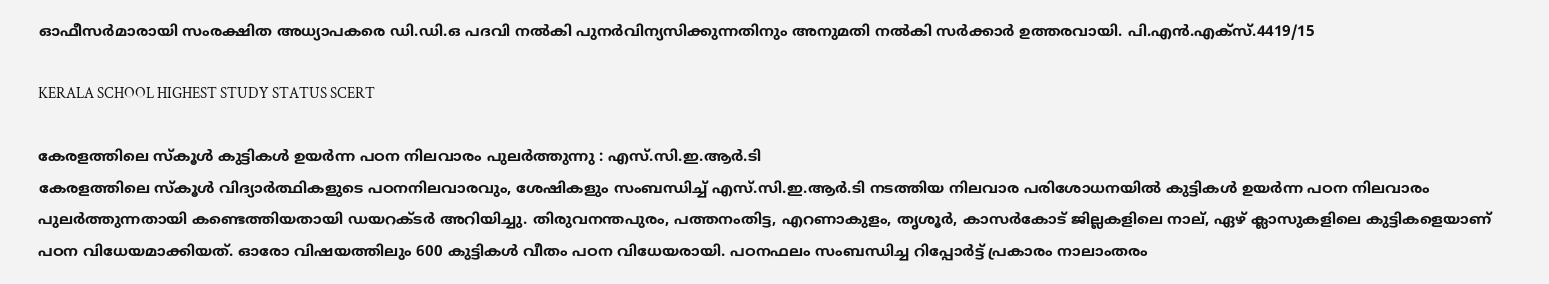ഓഫീസര്‍മാരായി സംരക്ഷിത അധ്യാപകരെ ഡി.ഡി.ഒ പദവി നല്‍കി പുനര്‍വിന്യസിക്കുന്നതിനും അനുമതി നല്‍കി സര്‍ക്കാര്‍ ഉത്തരവായി. പി.എന്‍.എക്‌സ്.4419/15

KERALA SCHOOL HIGHEST STUDY STATUS SCERT

കേരളത്തിലെ സ്‌കൂള്‍ കുട്ടികള്‍ ഉയര്‍ന്ന പഠന നിലവാരം പുലര്‍ത്തുന്നു : എസ്.സി.ഇ.ആര്‍.ടി
കേരളത്തിലെ സ്‌കൂള്‍ വിദ്യാര്‍ത്ഥികളുടെ പഠനനിലവാരവും, ശേഷികളും സംബന്ധിച്ച് എസ്.സി.ഇ.ആര്‍.ടി നടത്തിയ നിലവാര പരിശോധനയില്‍ കുട്ടികള്‍ ഉയര്‍ന്ന പഠന നിലവാരം പുലര്‍ത്തുന്നതായി കണ്ടെത്തിയതായി ഡയറക്ടര്‍ അറിയിച്ചു. തിരുവനന്തപുരം, പത്തനംതിട്ട, എറണാകുളം, തൃശൂര്‍, കാസര്‍കോട് ജില്ലകളിലെ നാല്, ഏഴ് ക്ലാസുകളിലെ കുട്ടികളെയാണ് പഠന വിധേയമാക്കിയത്. ഓരോ വിഷയത്തിലും 600 കുട്ടികള്‍ വീതം പഠന വിധേയരായി. പഠനഫലം സംബന്ധിച്ച റിപ്പോര്‍ട്ട് പ്രകാരം നാലാംതരം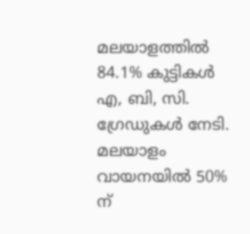മലയാളത്തില്‍ 84.1% കുട്ടികള്‍ എ, ബി, സി. ഗ്രേഡുകള്‍ നേടി. മലയാളം വായനയില്‍ 50% ന്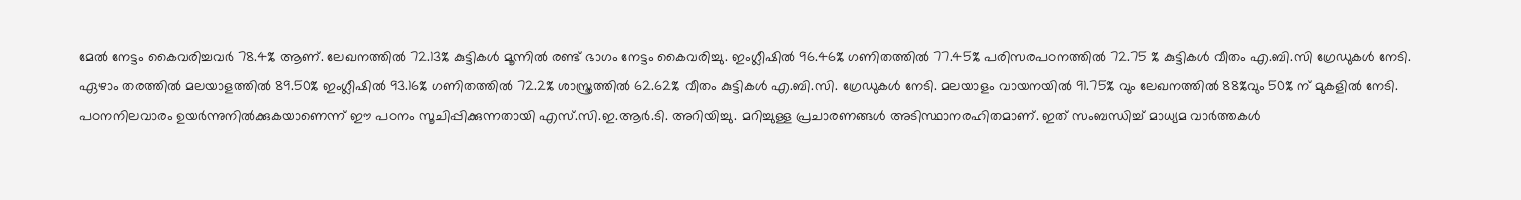മേല്‍ നേട്ടം കൈവരിച്ചവര്‍ 78.4% ആണ്. ലേഖനത്തില്‍ 72.13% കുട്ടികള്‍ മൂന്നില്‍ രണ്ട് ഭാഗം നേട്ടം കൈവരിച്ചു. ഇംഗ്ലീഷില്‍ 96.46% ഗണിതത്തില്‍ 77.45% പരിസരപഠനത്തില്‍ 72.75 % കുട്ടികള്‍ വീതം എ.ബി.സി ഗ്രേഡുകള്‍ നേടി. ഏഴാം തരത്തില്‍ മലയാളത്തില്‍ 89.50% ഇംഗ്ലീഷില്‍ 93.16% ഗണിതത്തില്‍ 72.2% ശാസ്ത്രത്തില്‍ 62.62% വീതം കുട്ടികള്‍ എ.ബി.സി. ഗ്രേഡുകള്‍ നേടി. മലയാളം വായനയില്‍ 91.75% വും ലേഖനത്തില്‍ 88%വും 50% ന് മുകളില്‍ നേടി. പഠനനിലവാരം ഉയര്‍ന്നുനില്‍ക്കുകയാണെന്ന് ഈ പഠനം സൂചിപ്പിക്കുന്നതായി എസ്.സി.ഇ.ആര്‍.ടി. അറിയിച്ചു. മറിച്ചുള്ള പ്രചാരണങ്ങള്‍ അടിസ്ഥാനരഹിതമാണ്. ഇത് സംബന്ധിച്ച് മാധ്യമ വാര്‍ത്തകള്‍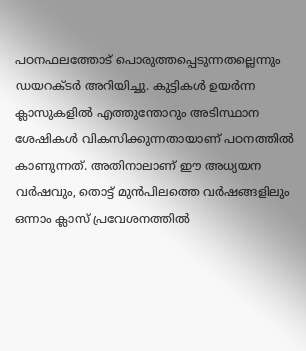പഠനഫലത്തോട് പൊരുത്തപ്പെടുന്നതല്ലെന്നും ഡയറക്ടര്‍ അറിയിച്ചു. കുട്ടികള്‍ ഉയര്‍ന്ന ക്ലാസുകളില്‍ എത്തുന്തോറും അടിസ്ഥാന ശേഷികള്‍ വികസിക്കുന്നതായാണ് പഠനത്തില്‍ കാണുന്നത്. അതിനാലാണ് ഈ അധ്യയന വര്‍ഷവും, തൊട്ട് മുന്‍പിലത്തെ വര്‍ഷങ്ങളിലും ഒന്നാം ക്ലാസ് പ്രവേശനത്തില്‍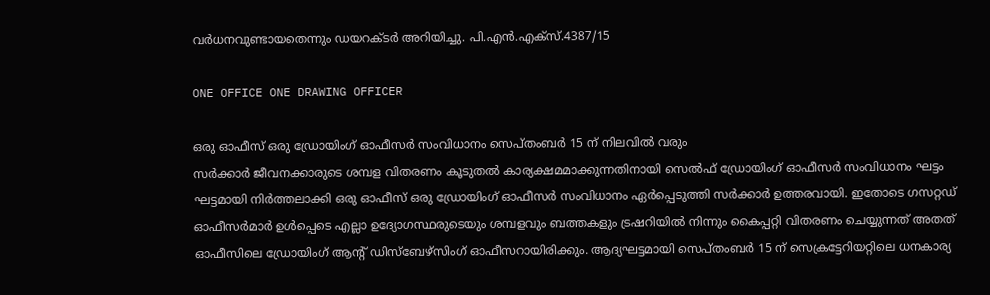വര്‍ധനവുണ്ടായതെന്നും ഡയറക്ടര്‍ അറിയിച്ചു. പി.എന്‍.എക്‌സ്.4387/15

ONE OFFICE ONE DRAWING OFFICER

ഒരു ഓഫീസ് ഒരു ഡ്രോയിംഗ് ഓഫീസര്‍ സംവിധാനം സെപ്തംബര്‍ 15 ന് നിലവില്‍ വരും
സര്‍ക്കാര്‍ ജീവനക്കാരുടെ ശമ്പള വിതരണം കൂടുതല്‍ കാര്യക്ഷമമാക്കുന്നതിനായി സെല്‍ഫ് ഡ്രോയിംഗ് ഓഫീസര്‍ സംവിധാനം ഘട്ടം ഘട്ടമായി നിര്‍ത്തലാക്കി ഒരു ഓഫീസ് ഒരു ഡ്രോയിംഗ് ഓഫീസര്‍ സംവിധാനം ഏര്‍പ്പെടുത്തി സര്‍ക്കാര്‍ ഉത്തരവായി. ഇതോടെ ഗസറ്റഡ് ഓഫീസര്‍മാര്‍ ഉള്‍പ്പെടെ എല്ലാ ഉദ്യോഗസ്ഥരുടെയും ശമ്പളവും ബത്തകളും ട്രഷറിയില്‍ നിന്നും കൈപ്പറ്റി വിതരണം ചെയ്യുന്നത് അതത് ഓഫീസിലെ ഡ്രോയിംഗ് ആന്റ് ഡിസ്‌ബേഴ്‌സിംഗ് ഓഫീസറായിരിക്കും. ആദ്യഘട്ടമായി സെപ്തംബര്‍ 15 ന് സെക്രട്ടേറിയറ്റിലെ ധനകാര്യ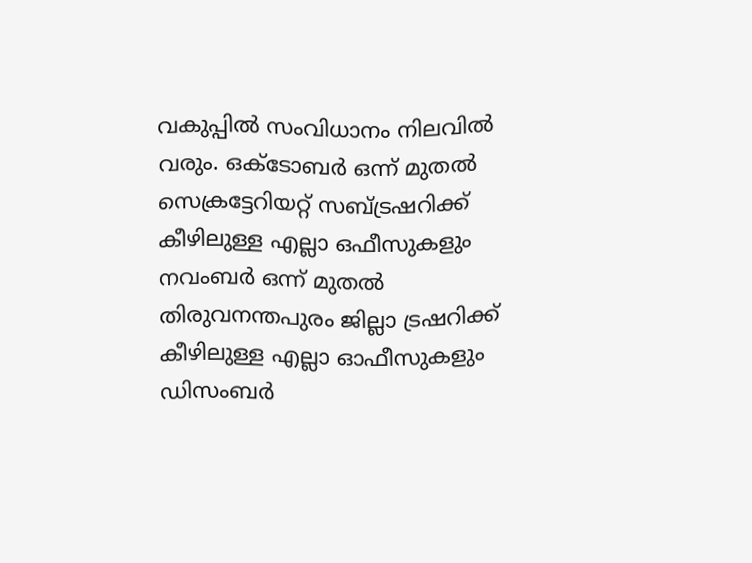വകുപ്പില്‍ സംവിധാനം നിലവില്‍ വരും. ഒക്ടോബര്‍ ഒന്ന് മുതല്‍ സെക്രട്ടേറിയറ്റ് സബ്ട്രഷറിക്ക് കീഴിലുള്ള എല്ലാ ഒഫീസുകളും നവംബര്‍ ഒന്ന് മുതല്‍ തിരുവനന്തപുരം ജില്ലാ ട്രഷറിക്ക് കീഴിലുള്ള എല്ലാ ഓഫീസുകളും ഡിസംബര്‍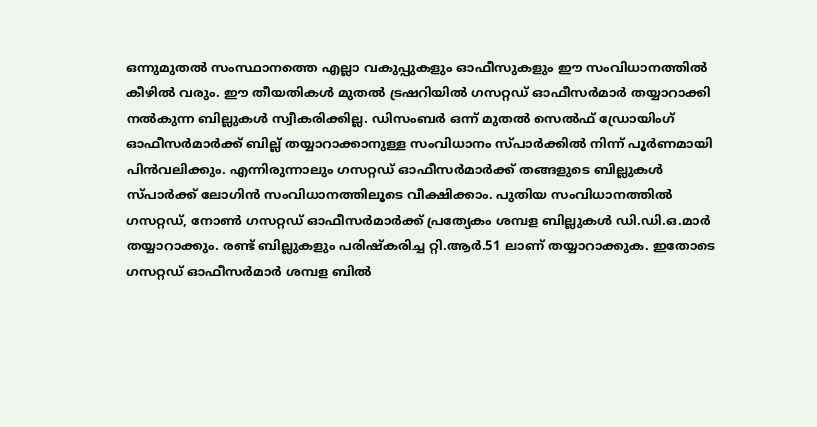ഒന്നുമുതല്‍ സംസ്ഥാനത്തെ എല്ലാ വകുപ്പുകളും ഓഫീസുകളും ഈ സംവിധാനത്തില്‍ കീഴില്‍ വരും. ഈ തീയതികള്‍ മുതല്‍ ട്രഷറിയില്‍ ഗസറ്റഡ് ഓഫീസര്‍മാര്‍ തയ്യാറാക്കി നല്‍കുന്ന ബില്ലുകള്‍ സ്വീകരിക്കില്ല. ഡിസംബര്‍ ഒന്ന് മുതല്‍ സെല്‍ഫ് ഡ്രോയിംഗ് ഓഫീസര്‍മാര്‍ക്ക് ബില്ല് തയ്യാറാക്കാനുള്ള സംവിധാനം സ്പാര്‍ക്കില്‍ നിന്ന് പൂര്‍ണമായി പിന്‍വലിക്കും. എന്നിരുന്നാലും ഗസറ്റഡ് ഓഫീസര്‍മാര്‍ക്ക് തങ്ങളുടെ ബില്ലുകള്‍ സ്പാര്‍ക്ക് ലോഗിന്‍ സംവിധാനത്തിലൂടെ വീക്ഷിക്കാം. പുതിയ സംവിധാനത്തില്‍ ഗസറ്റഡ്, നോണ്‍ ഗസറ്റഡ് ഓഫീസര്‍മാര്‍ക്ക് പ്രത്യേകം ശമ്പള ബില്ലുകള്‍ ഡി.ഡി.ഒ.മാര്‍ തയ്യാറാക്കും. രണ്ട് ബില്ലുകളും പരിഷ്‌കരിച്ച റ്റി.ആര്‍.51 ലാണ് തയ്യാറാക്കുക. ഇതോടെ ഗസറ്റഡ് ഓഫീസര്‍മാര്‍ ശമ്പള ബില്‍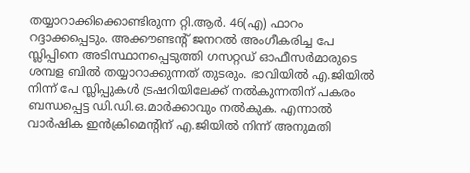തയ്യാറാക്കിക്കൊണ്ടിരുന്ന റ്റി.ആര്‍. 46(എ) ഫാറം റദ്ദാക്കപ്പെടും. അക്കൗണ്ടന്റ് ജനറല്‍ അംഗീകരിച്ച പേ സ്ലിപ്പിനെ അടിസ്ഥാനപ്പെടുത്തി ഗസറ്റഡ് ഓഫീസര്‍മാരുടെ ശമ്പള ബില്‍ തയ്യാറാക്കുന്നത് തുടരും. ഭാവിയില്‍ എ.ജിയില്‍ നിന്ന് പേ സ്ലിപ്പുകള്‍ ട്രഷറിയിലേക്ക് നല്‍കുന്നതിന് പകരം ബന്ധപ്പെട്ട ഡി.ഡി.ഒ.മാര്‍ക്കാവും നല്‍കുക. എന്നാല്‍ വാര്‍ഷിക ഇന്‍ക്രിമെന്റിന് എ.ജിയില്‍ നിന്ന് അനുമതി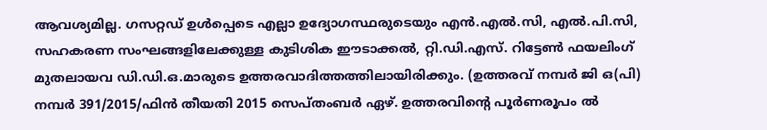ആവശ്യമില്ല. ഗസറ്റഡ് ഉള്‍പ്പെടെ എല്ലാ ഉദ്യോഗസ്ഥരുടെയും എന്‍.എല്‍.സി, എല്‍.പി.സി, സഹകരണ സംഘങ്ങളിലേക്കുള്ള കുടിശിക ഈടാക്കല്‍, റ്റി.ഡി.എസ്. റിട്ടേണ്‍ ഫയലിംഗ് മുതലായവ ഡി.ഡി.ഒ.മാരുടെ ഉത്തരവാദിത്തത്തിലായിരിക്കും. (ഉത്തരവ് നമ്പര്‍ ജി ഒ(പി) നമ്പര്‍ 391/2015/ഫിന്‍ തീയതി 2015 സെപ്തംബര്‍ ഏഴ്. ഉത്തരവിന്റെ പൂര്‍ണരൂപം ല്‍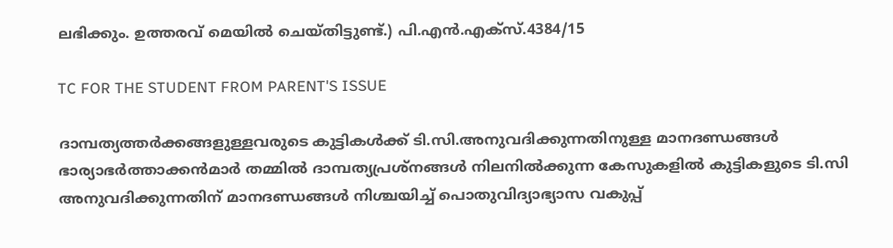ലഭിക്കും. ഉത്തരവ് മെയില്‍ ചെയ്തിട്ടുണ്ട്.) പി.എന്‍.എക്‌സ്.4384/15

TC FOR THE STUDENT FROM PARENT'S ISSUE

ദാമ്പത്യത്തര്‍ക്കങ്ങളുള്ളവരുടെ കുട്ടികള്‍ക്ക് ടി.സി.അനുവദിക്കുന്നതിനുള്ള മാനദണ്ഡങ്ങള്‍
ഭാര്യാഭര്‍ത്താക്കന്‍മാര്‍ തമ്മില്‍ ദാമ്പത്യപ്രശ്‌നങ്ങള്‍ നിലനില്‍ക്കുന്ന കേസുകളില്‍ കുട്ടികളുടെ ടി.സി അനുവദിക്കുന്നതിന് മാനദണ്ഡങ്ങള്‍ നിശ്ചയിച്ച് പൊതുവിദ്യാഭ്യാസ വകുപ്പ്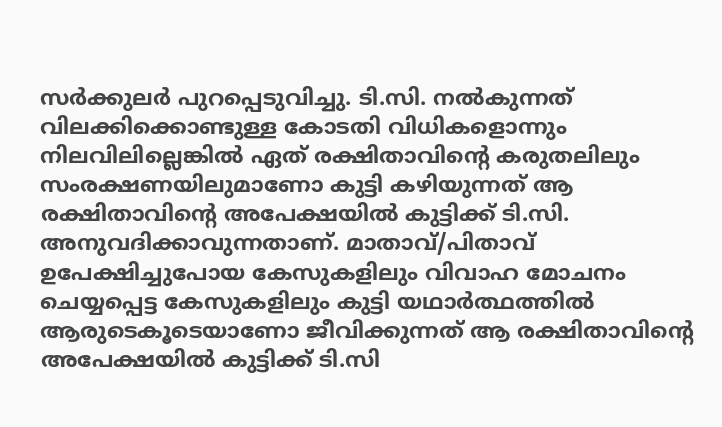സര്‍ക്കുലര്‍ പുറപ്പെടുവിച്ചു. ടി.സി. നല്‍കുന്നത് വിലക്കിക്കൊണ്ടുള്ള കോടതി വിധികളൊന്നും നിലവിലില്ലെങ്കില്‍ ഏത് രക്ഷിതാവിന്റെ കരുതലിലും സംരക്ഷണയിലുമാണോ കുട്ടി കഴിയുന്നത് ആ രക്ഷിതാവിന്റെ അപേക്ഷയില്‍ കുട്ടിക്ക് ടി.സി. അനുവദിക്കാവുന്നതാണ്. മാതാവ്/പിതാവ് ഉപേക്ഷിച്ചുപോയ കേസുകളിലും വിവാഹ മോചനം ചെയ്യപ്പെട്ട കേസുകളിലും കുട്ടി യഥാര്‍ത്ഥത്തില്‍ ആരുടെകൂടെയാണോ ജീവിക്കുന്നത് ആ രക്ഷിതാവിന്റെ അപേക്ഷയില്‍ കുട്ടിക്ക് ടി.സി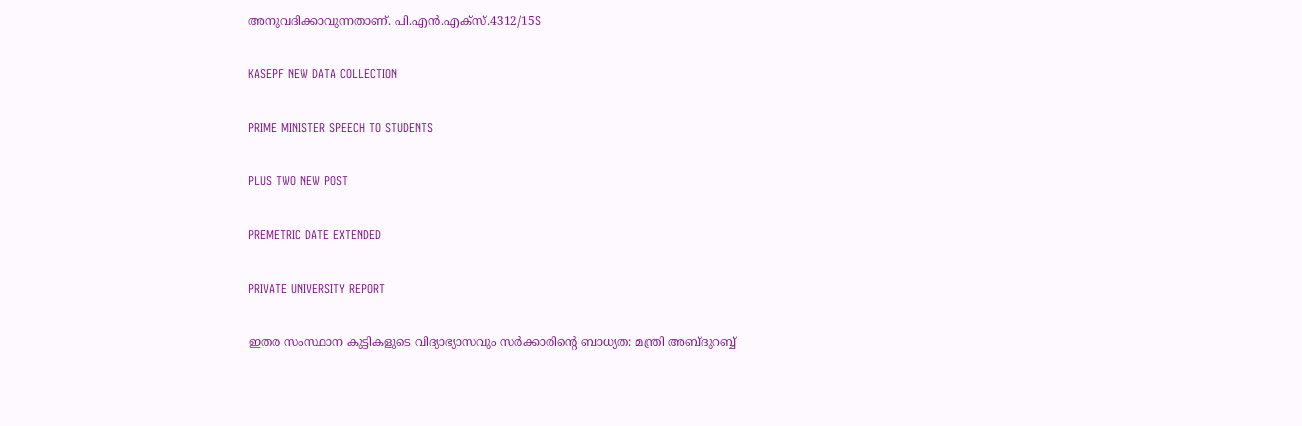അനുവദിക്കാവുന്നതാണ്. പി.എന്‍.എക്‌സ്.4312/15S

KASEPF NEW DATA COLLECTION

PRIME MINISTER SPEECH TO STUDENTS

PLUS TWO NEW POST

PREMETRIC DATE EXTENDED

PRIVATE UNIVERSITY REPORT

ഇതര സംസ്ഥാന കുട്ടികളുടെ വിദ്യാഭ്യാസവും സര്‍ക്കാരിന്റെ ബാധ്യത: മന്ത്രി അബ്ദുറബ്ബ്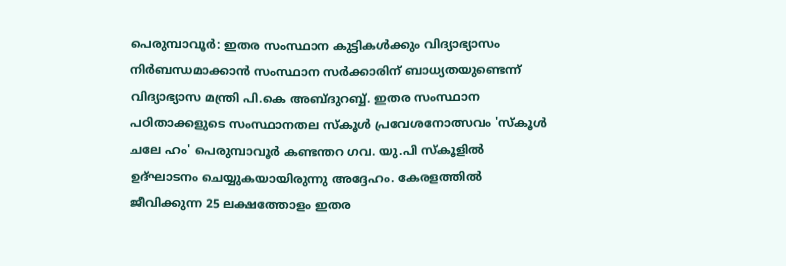പെരുമ്പാവൂര്‍: ഇതര സംസ്ഥാന കുട്ടികള്‍ക്കും വിദ്യാഭ്യാസം നിര്‍ബന്ധമാക്കാന്‍ സംസ്ഥാന സര്‍ക്കാരിന് ബാധ്യതയുണ്ടെന്ന് വിദ്യാഭ്യാസ മന്ത്രി പി.കെ അബ്ദുറബ്ബ്. ഇതര സംസ്ഥാന പഠിതാക്കളുടെ സംസ്ഥാനതല സ്‌കൂള്‍ പ്രവേശനോത്സവം 'സ്‌കൂള്‍ ചലേ ഹം' പെരുമ്പാവൂര്‍ കണ്ടന്തറ ഗവ. യു.പി സ്‌കൂളില്‍ ഉദ്ഘാടനം ചെയ്യുകയായിരുന്നു അദ്ദേഹം. കേരളത്തില്‍ ജീവിക്കുന്ന 25 ലക്ഷത്തോളം ഇതര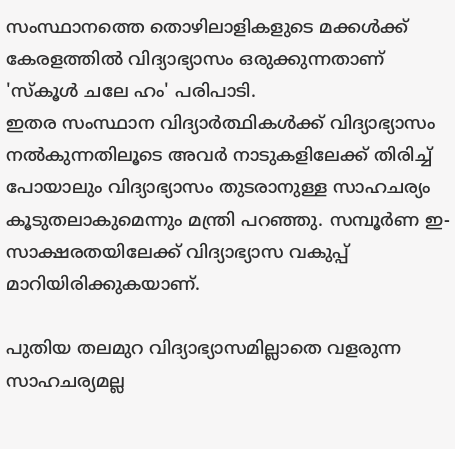സംസ്ഥാനത്തെ തൊഴിലാളികളുടെ മക്കള്‍ക്ക് കേരളത്തില്‍ വിദ്യാഭ്യാസം ഒരുക്കുന്നതാണ് 'സ്‌കൂള്‍ ചലേ ഹം' പരിപാടി.
ഇതര സംസ്ഥാന വിദ്യാര്‍ത്ഥികള്‍ക്ക് വിദ്യാഭ്യാസം നല്‍കുന്നതിലൂടെ അവര്‍ നാടുകളിലേക്ക് തിരിച്ച് പോയാലും വിദ്യാഭ്യാസം തുടരാനുള്ള സാഹചര്യം കൂടുതലാകുമെന്നും മന്ത്രി പറഞ്ഞു. സമ്പൂര്‍ണ ഇ-സാക്ഷരതയിലേക്ക് വിദ്യാഭ്യാസ വകുപ്പ് മാറിയിരിക്കുകയാണ്.

പുതിയ തലമുറ വിദ്യാഭ്യാസമില്ലാതെ വളരുന്ന സാഹചര്യമല്ല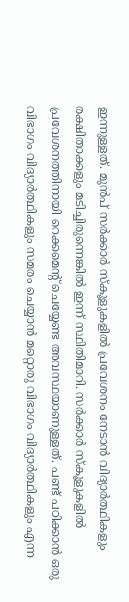ഇന്നുള്ളത്. മുന്‍പ് സര്‍ക്കാര്‍ സ്‌കൂളുകളില്‍ പ്രവേശനം നേടാന്‍ വിദ്യാര്‍ത്ഥികളും രക്ഷിതാക്കളും മടിച്ചിരുന്നെങ്കില്‍ ഇന്ന് സ്ഥിതിമാറി. സര്‍ക്കാര്‍ സ്‌കൂളുകളില്‍ പ്രവേശനത്തിനായി റെക്കമെന്റ് ചെയ്യേണ്ട അവസ്ഥയാണുള്ളത്. പണ്ട് പഠിക്കാന്‍ ഒരു വിഭാഗം വിദ്യാര്‍ത്ഥികളും സമരം ചെയ്യാന്‍ മറ്റൊരു വിഭാഗം വിദ്യാര്‍ത്ഥികളും എന്ന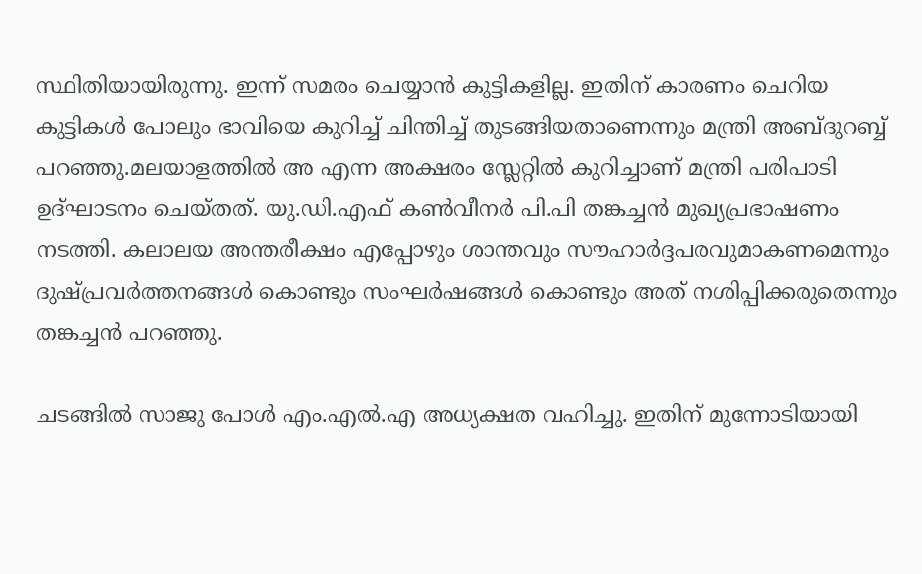സ്ഥിതിയായിരുന്നു. ഇന്ന് സമരം ചെയ്യാന്‍ കുട്ടികളില്ല. ഇതിന് കാരണം ചെറിയ കുട്ടികള്‍ പോലും ഭാവിയെ കുറിച്ച് ചിന്തിച്ച് തുടങ്ങിയതാണെന്നും മന്ത്രി അബ്ദുറബ്ബ് പറഞ്ഞു.മലയാളത്തില്‍ അ എന്ന അക്ഷരം സ്ലേറ്റില്‍ കുറിച്ചാണ് മന്ത്രി പരിപാടി ഉദ്ഘാടനം ചെയ്തത്. യു.ഡി.എഫ് കണ്‍വീനര്‍ പി.പി തങ്കച്ചന്‍ മുഖ്യപ്രഭാഷണം നടത്തി. കലാലയ അന്തരീക്ഷം എപ്പോഴും ശാന്തവും സൗഹാര്‍ദ്ദപരവുമാകണമെന്നും ദുഷ്പ്രവര്‍ത്തനങ്ങള്‍ കൊണ്ടും സംഘര്‍ഷങ്ങള്‍ കൊണ്ടും അത് നശിപ്പിക്കരുതെന്നും തങ്കച്ചന്‍ പറഞ്ഞു.

ചടങ്ങില്‍ സാജു പോള്‍ എം.എല്‍.എ അധ്യക്ഷത വഹിച്ചു. ഇതിന് മുന്നോടിയായി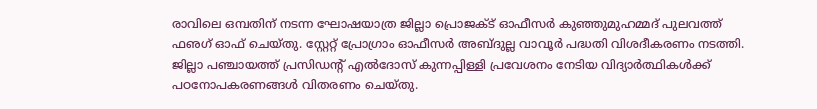രാവിലെ ഒമ്പതിന് നടന്ന ഘോഷയാത്ര ജില്ലാ പ്രൊജക്ട് ഓഫീസര്‍ കുഞ്ഞുമുഹമ്മദ് പുലവത്ത് ഫഌഗ് ഓഫ് ചെയ്തു. സ്റ്റേറ്റ് പ്രോഗ്രാം ഓഫീസര്‍ അബ്ദുല്ല വാവൂര്‍ പദ്ധതി വിശദീകരണം നടത്തി. ജില്ലാ പഞ്ചായത്ത് പ്രസിഡന്റ് എല്‍ദോസ് കുന്നപ്പിള്ളി പ്രവേശനം നേടിയ വിദ്യാര്‍ത്ഥികള്‍ക്ക് പഠനോപകരണങ്ങള്‍ വിതരണം ചെയ്തു.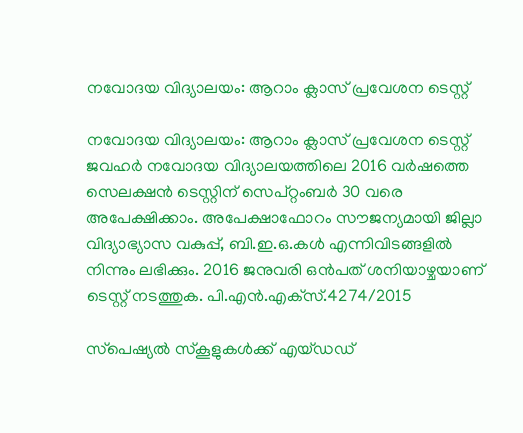നവോദയ വിദ്യാലയം: ആറാം ക്ലാസ് പ്രവേശന ടെസ്റ്റ്

നവോദയ വിദ്യാലയം: ആറാം ക്ലാസ് പ്രവേശന ടെസ്റ്റ്
ജവഹര്‍ നവോദയ വിദ്യാലയത്തിലെ 2016 വര്‍ഷത്തെ സെലക്ഷന്‍ ടെസ്റ്റിന് സെപ്റ്റംബര്‍ 30 വരെ അപേക്ഷിക്കാം. അപേക്ഷാഫോറം സൗജന്യമായി ജില്ലാ വിദ്യാഭ്യാസ വകുപ്പ്, ബി.ഇ.ഒ.കള്‍ എന്നിവിടങ്ങളില്‍ നിന്നും ലഭിക്കും. 2016 ജനുവരി ഒന്‍പത് ശനിയാഴ്ചയാണ് ടെസ്റ്റ് നടത്തുക. പി.എന്‍.എക്‌സ്.4274/2015

സ്‌പെഷ്യല്‍ സ്‌കൂളുകള്‍ക്ക് എയ്ഡഡ്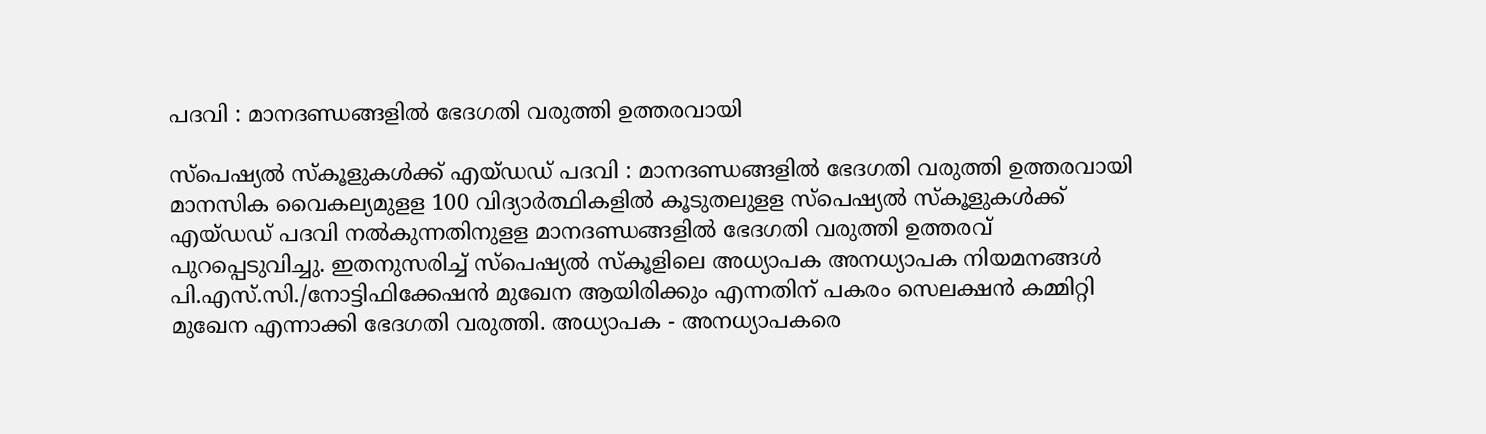പദവി : മാനദണ്ഡങ്ങളില്‍ ഭേദഗതി വരുത്തി ഉത്തരവായി

സ്‌പെഷ്യല്‍ സ്‌കൂളുകള്‍ക്ക് എയ്ഡഡ് പദവി : മാനദണ്ഡങ്ങളില്‍ ഭേദഗതി വരുത്തി ഉത്തരവായി
മാനസിക വൈകല്യമുളള 100 വിദ്യാര്‍ത്ഥികളില്‍ കൂടുതലുളള സ്‌പെഷ്യല്‍ സ്‌കൂളുകള്‍ക്ക് എയ്ഡഡ് പദവി നല്‍കുന്നതിനുളള മാനദണ്ഡങ്ങളില്‍ ഭേദഗതി വരുത്തി ഉത്തരവ് പുറപ്പെടുവിച്ചു. ഇതനുസരിച്ച് സ്‌പെഷ്യല്‍ സ്‌കൂളിലെ അധ്യാപക അനധ്യാപക നിയമനങ്ങള്‍ പി.എസ്.സി./നോട്ടിഫിക്കേഷന്‍ മുഖേന ആയിരിക്കും എന്നതിന് പകരം സെലക്ഷന്‍ കമ്മിറ്റി മുഖേന എന്നാക്കി ഭേദഗതി വരുത്തി. അധ്യാപക - അനധ്യാപകരെ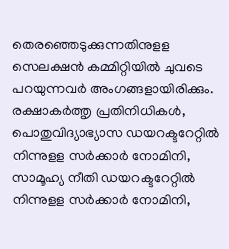തെരഞ്ഞെടുക്കുന്നതിനുളള സെലക്ഷന്‍ കമ്മിറ്റിയില്‍ ചുവടെ പറയുന്നവര്‍ അംഗങ്ങളായിരിക്കും. രക്ഷാകര്‍ത്തൃ പ്രതിനിധികള്‍, പൊതുവിദ്യാഭ്യാസ ഡയറക്ടറേറ്റില്‍ നിന്നുളള സര്‍ക്കാര്‍ നോമിനി, സാമൂഹ്യ നീതി ഡയറക്ടറേറ്റില്‍ നിന്നുളള സര്‍ക്കാര്‍ നോമിനി,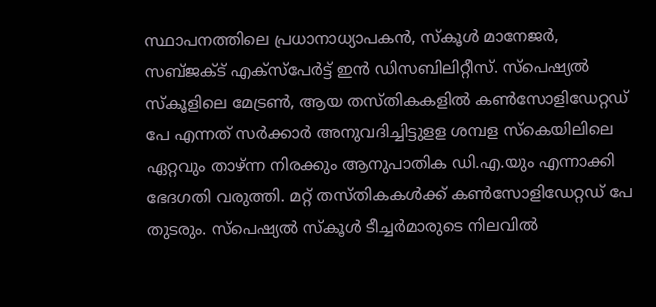സ്ഥാപനത്തിലെ പ്രധാനാധ്യാപകന്‍, സ്‌കൂള്‍ മാനേജര്‍, സബ്ജക്ട് എക്‌സ്‌പേര്‍ട്ട് ഇന്‍ ഡിസബിലിറ്റീസ്. സ്‌പെഷ്യല്‍ സ്‌കൂളിലെ മേട്രണ്‍, ആയ തസ്തികകളില്‍ കണ്‍സോളിഡേറ്റഡ് പേ എന്നത് സര്‍ക്കാര്‍ അനുവദിച്ചിട്ടുളള ശമ്പള സ്‌കെയിലിലെ ഏറ്റവും താഴ്ന്ന നിരക്കും ആനുപാതിക ഡി.എ.യും എന്നാക്കി ഭേദഗതി വരുത്തി. മറ്റ് തസ്തികകള്‍ക്ക് കണ്‍സോളിഡേറ്റഡ് പേ തുടരും. സ്‌പെഷ്യല്‍ സ്‌കൂള്‍ ടീച്ചര്‍മാരുടെ നിലവില്‍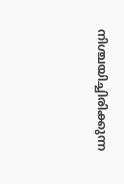നിശ്ചയിച്ചിരിക്കുന്ന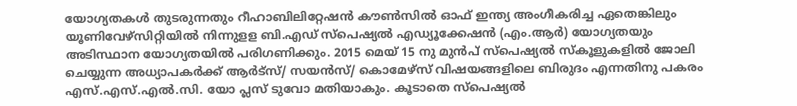യോഗ്യതകള്‍ തുടരുന്നതും റീഹാബിലിറ്റേഷന്‍ കൗണ്‍സില്‍ ഓഫ് ഇന്ത്യ അംഗീകരിച്ച ഏതെങ്കിലും യൂണിവേഴ്‌സിറ്റിയില്‍ നിന്നുളള ബി.എഡ് സ്‌പെഷ്യല്‍ എഡ്യൂക്കേഷന്‍ (എം.ആര്‍) യോഗ്യതയും അടിസ്ഥാന യോഗ്യതയില്‍ പരിഗണിക്കും. 2015 മെയ് 15 നു മുന്‍പ് സ്‌പെഷ്യല്‍ സ്‌കൂളുകളില്‍ ജോലി ചെയ്യുന്ന അധ്യാപകര്‍ക്ക് ആര്‍ട്‌സ്/ സയന്‍സ്/ കൊമേഴ്‌സ് വിഷയങ്ങളിലെ ബിരുദം എന്നതിനു പകരം എസ്.എസ്.എല്‍.സി. യോ പ്ലസ് ടുവോ മതിയാകും. കൂടാതെ സ്‌പെഷ്യല്‍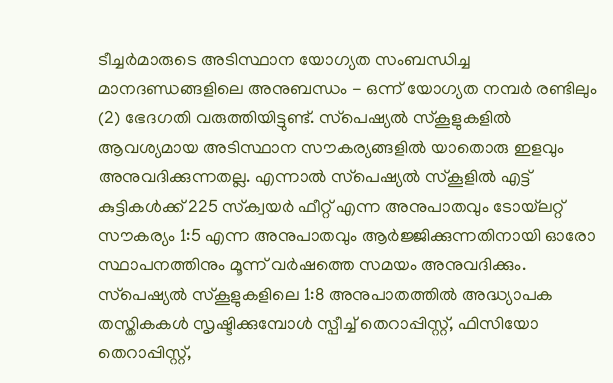ടീച്ചര്‍മാരുടെ അടിസ്ഥാന യോഗ്യത സംബന്ധിച്ച മാനദണ്ഡങ്ങളിലെ അനുബന്ധം - ഒന്ന് യോഗ്യത നമ്പര്‍ രണ്ടിലും (2) ഭേദഗതി വരുത്തിയിട്ടുണ്ട്. സ്‌പെഷ്യല്‍ സ്‌കൂളുകളില്‍ ആവശ്യമായ അടിസ്ഥാന സൗകര്യങ്ങളില്‍ യാതൊരു ഇളവും അനുവദിക്കുന്നതല്ല. എന്നാല്‍ സ്‌പെഷ്യല്‍ സ്‌കൂളില്‍ എട്ട് കുട്ടികള്‍ക്ക് 225 സ്‌ക്വയര്‍ ഫീറ്റ് എന്ന അനുപാതവും ടോയ്‌ലറ്റ് സൗകര്യം 1:5 എന്ന അനുപാതവും ആര്‍ജ്ജിക്കുന്നതിനായി ഓരോ സ്ഥാപനത്തിനും മൂന്ന് വര്‍ഷത്തെ സമയം അനുവദിക്കും. സ്‌പെഷ്യല്‍ സ്‌കൂളുകളിലെ 1:8 അനുപാതത്തില്‍ അദ്ധ്യാപക തസ്തികകള്‍ സൃഷ്ടിക്കുമ്പോള്‍ സ്പീച്ച് തെറാപ്പിസ്റ്റ്, ഫിസിയോ തെറാപ്പിസ്റ്റ്,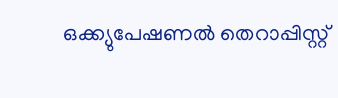ഒക്ക്യുപേഷണല്‍ തെറാപ്പിസ്റ്റ്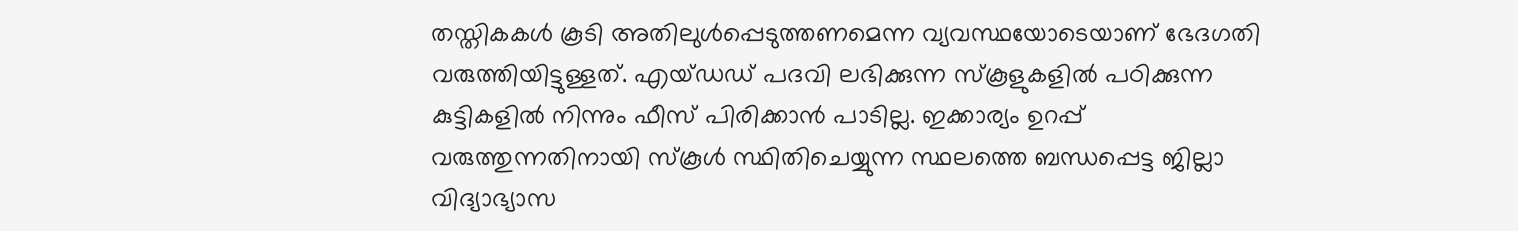തസ്തികകള്‍ കൂടി അതിലുള്‍പ്പെടുത്തണമെന്ന വ്യവസ്ഥയോടെയാണ് ഭേദഗതി വരുത്തിയിട്ടുള്ളത്. എയ്ഡഡ് പദവി ലഭിക്കുന്ന സ്‌കൂളുകളില്‍ പഠിക്കുന്ന കുട്ടികളില്‍ നിന്നും ഫീസ് പിരിക്കാന്‍ പാടില്ല. ഇക്കാര്യം ഉറപ്പ് വരുത്തുന്നതിനായി സ്‌കൂള്‍ സ്ഥിതിചെയ്യുന്ന സ്ഥലത്തെ ബന്ധപ്പെട്ട ജില്ലാ വിദ്യാഭ്യാസ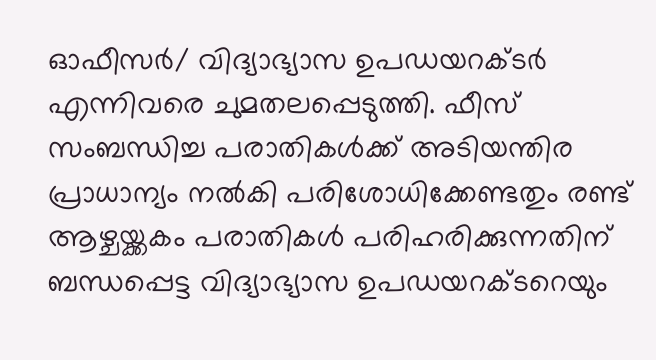ഓഫീസര്‍/ വിദ്യാഭ്യാസ ഉപഡയറക്ടര്‍ എന്നിവരെ ചുമതലപ്പെടുത്തി. ഫീസ് സംബന്ധിച്ച പരാതികള്‍ക്ക് അടിയന്തിര പ്രാധാന്യം നല്‍കി പരിശോധിക്കേണ്ടതും രണ്ട് ആഴ്ചയ്ക്കകം പരാതികള്‍ പരിഹരിക്കുന്നതിന് ബന്ധപ്പെട്ട വിദ്യാഭ്യാസ ഉപഡയറക്ടറെയും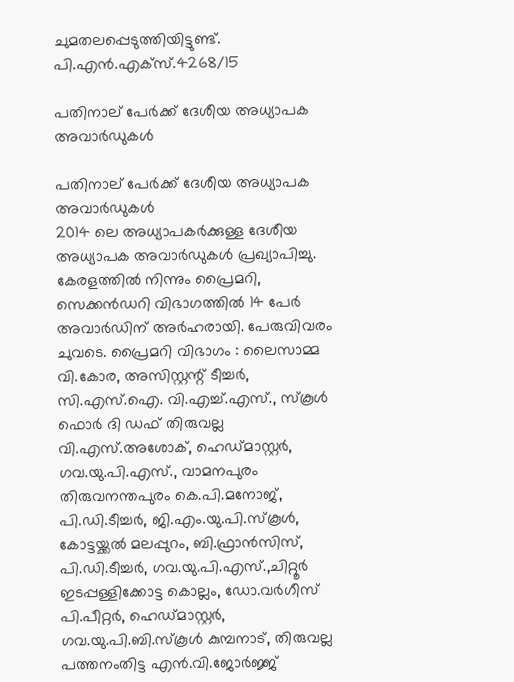ചുമതലപ്പെടുത്തിയിട്ടുണ്ട്. പി.എന്‍.എക്‌സ്.4268/15

പതിനാല് പേര്‍ക്ക് ദേശീയ അധ്യാപക അവാര്‍ഡുകള്‍

പതിനാല് പേര്‍ക്ക് ദേശീയ അധ്യാപക അവാര്‍ഡുകള്‍
2014 ലെ അധ്യാപകര്‍ക്കുള്ള ദേശീയ അധ്യാപക അവാര്‍ഡുകള്‍ പ്രഖ്യാപിച്ചു. കേരളത്തില്‍ നിന്നും പ്രൈമറി, സെക്കന്‍ഡറി വിഭാഗത്തില്‍ 14 പേര്‍ അവാര്‍ഡിന് അര്‍ഹരായി. പേരുവിവരം ചുവടെ. പ്രൈമറി വിഭാഗം : ലൈസാമ്മ വി.കോര, അസിസ്റ്റന്റ് ടീച്ചര്‍, സി.എസ്.ഐ. വി.എച്ച്.എസ്., സ്‌കൂള്‍ ഫൊര്‍ ദി ഡഫ് തിരുവല്ല വി.എസ്.അശോക്, ഹെഡ്മാസ്റ്റര്‍, ഗവ.യു.പി.എസ്., വാമനപുരം തിരുവനന്തപുരം കെ.പി.മനോജ്, പി.ഡി.ടീച്ചര്‍, ജി.എം.യു.പി.സ്‌കൂള്‍, കോട്ടയ്ക്കല്‍ മലപ്പുറം, ബി.ഫ്രാന്‍സിസ്, പി.ഡി.ടീച്ചര്‍, ഗവ.യു.പി.എസ്.,ചിറ്റൂര്‍ ഇടപ്പള്ളിക്കോട്ട കൊല്ലം, ഡോ.വര്‍ഗീസ് പി.പീറ്റര്‍, ഹെഡ്മാസ്റ്റര്‍, ഗവ.യു.പി.ബി.സ്‌കൂള്‍ കുമ്പനാട്, തിരുവല്ല പത്തനംതിട്ട എന്‍.വി.ജോര്‍ജ്ജ്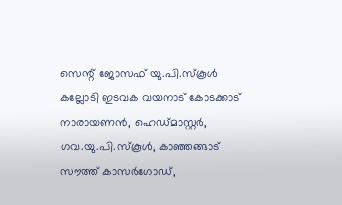സെന്റ് ജോസഫ് യു.പി.സ്‌കൂള്‍ കല്ലോടി ഇടവക വയനാട് കോടക്കാട് നാരായണന്‍, ഹെഡ്മാസ്റ്റര്‍, ഗവ.യു.പി.സ്‌കൂള്‍, കാഞ്ഞങ്ങാട് സൗത്ത് കാസര്‍ഗോഡ്,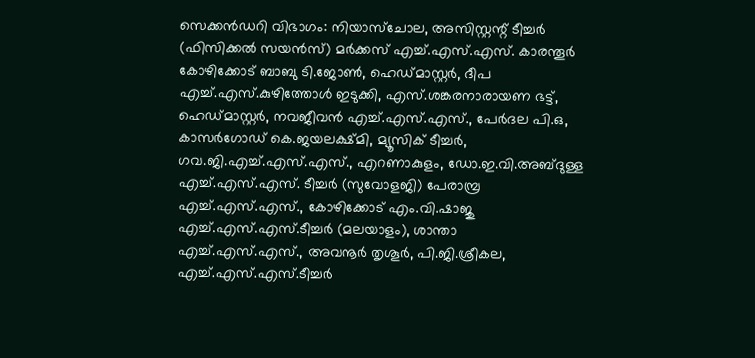സെക്കന്‍ഡറി വിഭാഗം: നിയാസ്‌ചോല, അസിസ്റ്റന്റ് ടീച്ചര്‍ (ഫിസിക്കല്‍ സയന്‍സ്) മര്‍ക്കസ് എച്ച്.എസ്.എസ്. കാരന്തൂര്‍ കോഴിക്കോട് ബാബു ടി.ജോണ്‍, ഹെഡ്മാസ്റ്റര്‍, ദീപ എച്ച്.എസ്.കുഴിത്തോള്‍ ഇടുക്കി, എസ്.ശങ്കരനാരായണ ഭട്ട്, ഹെഡ്മാസ്റ്റര്‍, നവജീവന്‍ എച്ച്.എസ്.എസ്., പേര്‍ദല പി.ഒ, കാസര്‍ഗോഡ് കെ.ജയലക്ഷ്മി, മ്യൂസിക് ടീച്ചര്‍, ഗവ.ജി.എച്ച്.എസ്.എസ്., എറണാകുളം, ഡോ.ഇ.വി.അബ്ദുള്ള എച്ച്.എസ്.എസ്. ടീച്ചര്‍ (സുവോളജി) പേരാമ്പ്ര എച്ച്.എസ്.എസ്., കോഴിക്കോട് എം.വി.ഷാജു എച്ച്.എസ്.എസ്.ടീച്ചര്‍ (മലയാളം), ശാന്താ എച്ച്.എസ്.എസ്., അവനൂര്‍ തൃശൂര്‍, പി.ജി.ശ്രീകല, എച്ച്.എസ്.എസ്.ടീച്ചര്‍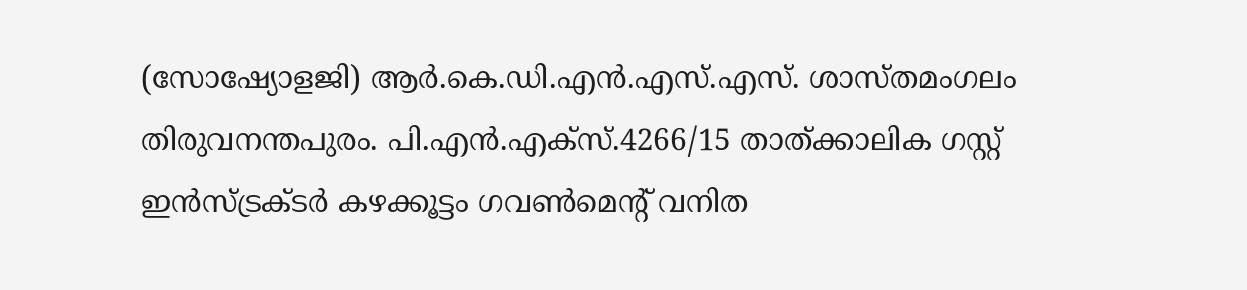(സോഷ്യോളജി) ആര്‍.കെ.ഡി.എന്‍.എസ്.എസ്. ശാസ്തമംഗലം തിരുവനന്തപുരം. പി.എന്‍.എക്‌സ്.4266/15 താത്ക്കാലിക ഗസ്റ്റ് ഇന്‍സ്ട്രക്ടര്‍ കഴക്കൂട്ടം ഗവണ്‍മെന്റ് വനിത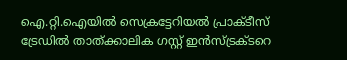ഐ.റ്റി.ഐയില്‍ സെക്രട്ടേറിയല്‍ പ്രാക്ടീസ് ട്രേഡില്‍ താത്ക്കാലിക ഗസ്റ്റ് ഇന്‍സ്ട്രക്ടറെ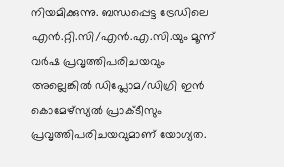നിയമിക്കുന്നു. ബന്ധപ്പെട്ട ട്രേഡിലെ എന്‍.റ്റി.സി/എന്‍.എ.സി.യും മൂന്ന് വര്‍ഷ പ്രവൃത്തിപരിചയവും അല്ലെങ്കില്‍ ഡിപ്ലോമ/ഡിഗ്രി ഇന്‍ കൊമേഴ്‌സ്യല്‍ പ്രാക്ടീസും പ്രവൃത്തിപരിചയവുമാണ് യോഗ്യത.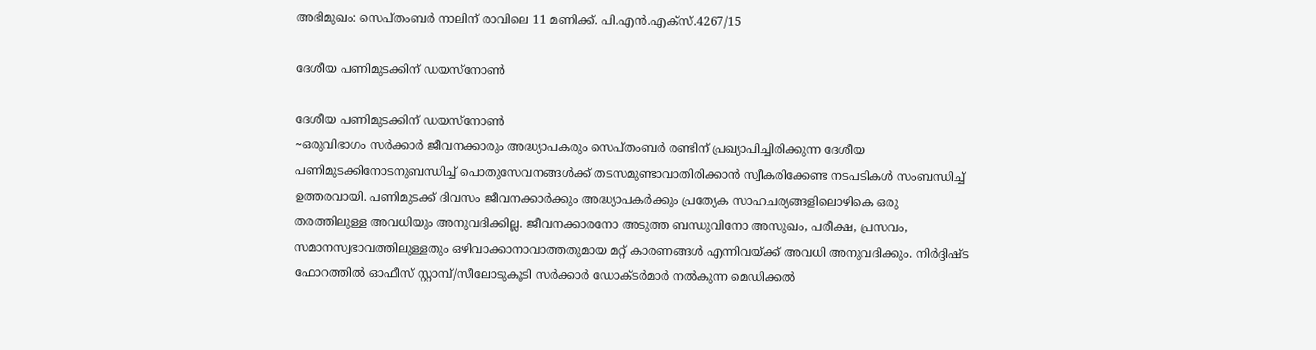അഭിമുഖം: സെപ്തംബര്‍ നാലിന് രാവിലെ 11 മണിക്ക്. പി.എന്‍.എക്‌സ്.4267/15

ദേശീയ പണിമുടക്കിന് ഡയസ്‌നോണ്‍

ദേശീയ പണിമുടക്കിന് ഡയസ്‌നോണ്‍
~ഒരുവിഭാഗം സര്‍ക്കാര്‍ ജീവനക്കാരും അദ്ധ്യാപകരും സെപ്തംബര്‍ രണ്ടിന് പ്രഖ്യാപിച്ചിരിക്കുന്ന ദേശീയ പണിമുടക്കിനോടനുബന്ധിച്ച് പൊതുസേവനങ്ങള്‍ക്ക് തടസമുണ്ടാവാതിരിക്കാന്‍ സ്വീകരിക്കേണ്ട നടപടികള്‍ സംബന്ധിച്ച് ഉത്തരവായി. പണിമുടക്ക് ദിവസം ജീവനക്കാര്‍ക്കും അദ്ധ്യാപകര്‍ക്കും പ്രത്യേക സാഹചര്യങ്ങളിലൊഴികെ ഒരു തരത്തിലുള്ള അവധിയും അനുവദിക്കില്ല. ജീവനക്കാരനോ അടുത്ത ബന്ധുവിനോ അസുഖം, പരീക്ഷ, പ്രസവം, സമാനസ്വഭാവത്തിലുള്ളതും ഒഴിവാക്കാനാവാത്തതുമായ മറ്റ് കാരണങ്ങള്‍ എന്നിവയ്ക്ക് അവധി അനുവദിക്കും. നിര്‍ദ്ദിഷ്ട ഫോറത്തില്‍ ഓഫീസ് സ്റ്റാമ്പ്/സീലോടുകൂടി സര്‍ക്കാര്‍ ഡോക്ടര്‍മാര്‍ നല്‍കുന്ന മെഡിക്കല്‍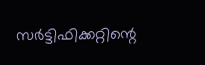സര്‍ട്ടിഫിക്കറ്റിന്റെ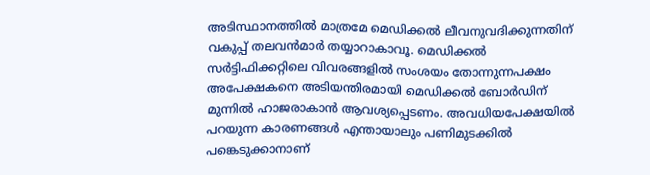അടിസ്ഥാനത്തില്‍ മാത്രമേ മെഡിക്കല്‍ ലീവനുവദിക്കുന്നതിന് വകുപ്പ് തലവന്‍മാര്‍ തയ്യാറാകാവൂ. മെഡിക്കല്‍ സര്‍ട്ടിഫിക്കറ്റിലെ വിവരങ്ങളില്‍ സംശയം തോന്നുന്നപക്ഷം അപേക്ഷകനെ അടിയന്തിരമായി മെഡിക്കല്‍ ബോര്‍ഡിന് മുന്നില്‍ ഹാജരാകാന്‍ ആവശ്യപ്പെടണം. അവധിയപേക്ഷയില്‍ പറയുന്ന കാരണങ്ങള്‍ എന്തായാലും പണിമുടക്കില്‍ പങ്കെടുക്കാനാണ്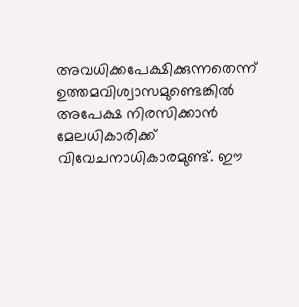അവധിക്കപേക്ഷിക്കുന്നതെന്ന് ഉത്തമവിശ്വാസമുണ്ടെങ്കില്‍ അപേക്ഷ നിരസിക്കാന്‍ മേലധികാരിക്ക് വിവേചനാധികാരമുണ്ട്. ഈ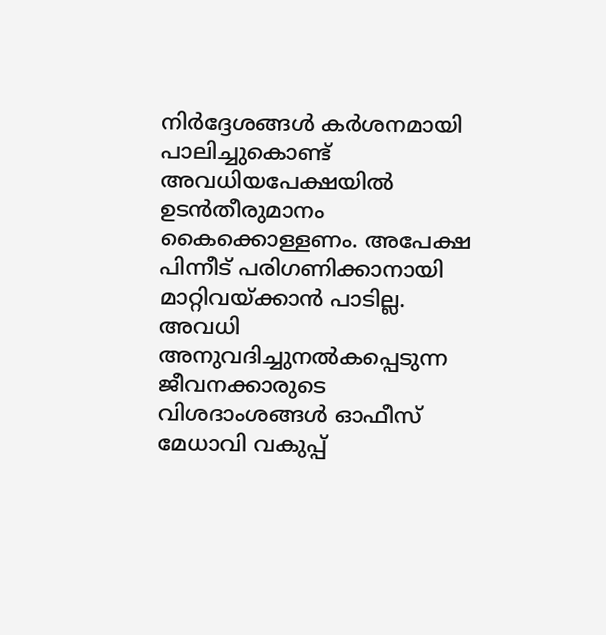നിര്‍ദ്ദേശങ്ങള്‍ കര്‍ശനമായി പാലിച്ചുകൊണ്ട് അവധിയപേക്ഷയില്‍ ഉടന്‍തീരുമാനം കൈക്കൊള്ളണം. അപേക്ഷ പിന്നീട് പരിഗണിക്കാനായി മാറ്റിവയ്ക്കാന്‍ പാടില്ല. അവധി അനുവദിച്ചുനല്‍കപ്പെടുന്ന ജീവനക്കാരുടെ വിശദാംശങ്ങള്‍ ഓഫീസ് മേധാവി വകുപ്പ്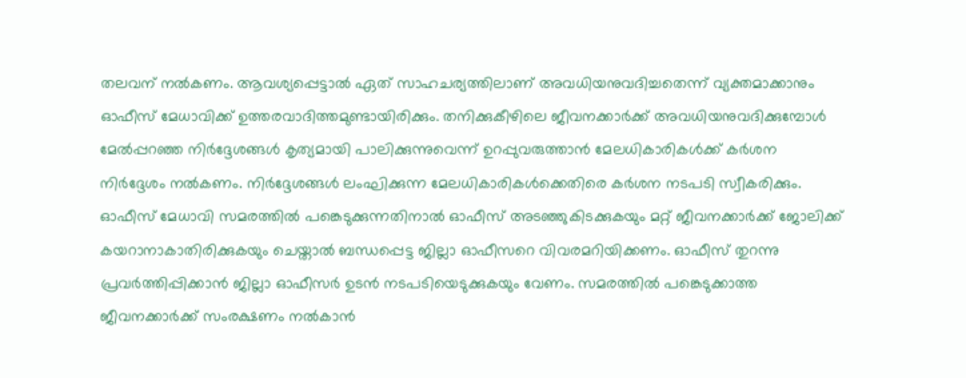തലവന് നല്‍കണം. ആവശ്യപ്പെട്ടാല്‍ ഏത് സാഹചര്യത്തിലാണ് അവധിയനുവദിച്ചതെന്ന് വ്യക്തമാക്കാനും ഓഫീസ് മേധാവിക്ക് ഉത്തരവാദിത്തമുണ്ടായിരിക്കും. തനിക്കുകീഴിലെ ജീവനക്കാര്‍ക്ക് അവധിയനുവദിക്കുമ്പോള്‍ മേല്‍പ്പറഞ്ഞ നിര്‍ദ്ദേശങ്ങള്‍ കൃത്യമായി പാലിക്കുന്നുവെന്ന് ഉറപ്പുവരുത്താന്‍ മേലധികാരികള്‍ക്ക് കര്‍ശന നിര്‍ദ്ദേശം നല്‍കണം. നിര്‍ദ്ദേശങ്ങള്‍ ലംഘിക്കുന്ന മേലധികാരികള്‍ക്കെതിരെ കര്‍ശന നടപടി സ്വീകരിക്കും. ഓഫീസ് മേധാവി സമരത്തില്‍ പങ്കെടുക്കുന്നതിനാല്‍ ഓഫീസ് അടഞ്ഞുകിടക്കുകയും മറ്റ് ജീവനക്കാര്‍ക്ക് ജോലിക്ക് കയറാനാകാതിരിക്കുകയും ചെയ്താല്‍ ബന്ധപ്പെട്ട ജില്ലാ ഓഫീസറെ വിവരമറിയിക്കണം. ഓഫീസ് തുറന്നു പ്രവര്‍ത്തിപ്പിക്കാന്‍ ജില്ലാ ഓഫീസര്‍ ഉടന്‍ നടപടിയെടുക്കുകയും വേണം. സമരത്തില്‍ പങ്കെടുക്കാത്ത ജീവനക്കാര്‍ക്ക് സംരക്ഷണം നല്‍കാന്‍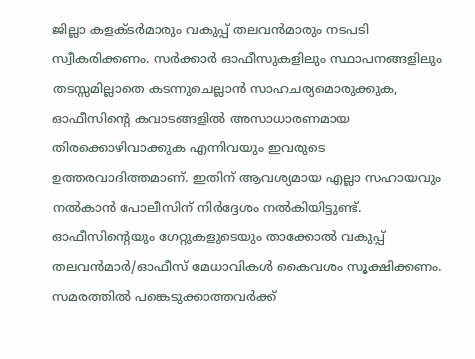ജില്ലാ കളക്ടര്‍മാരും വകുപ്പ് തലവന്‍മാരും നടപടി സ്വീകരിക്കണം. സര്‍ക്കാര്‍ ഓഫീസുകളിലും സ്ഥാപനങ്ങളിലും തടസ്സമില്ലാതെ കടന്നുചെല്ലാന്‍ സാഹചര്യമൊരുക്കുക, ഓഫീസിന്റെ കവാടങ്ങളില്‍ അസാധാരണമായ തിരക്കൊഴിവാക്കുക എന്നിവയും ഇവരുടെ ഉത്തരവാദിത്തമാണ്. ഇതിന് ആവശ്യമായ എല്ലാ സഹായവും നല്‍കാന്‍ പോലീസിന് നിര്‍ദ്ദേശം നല്‍കിയിട്ടുണ്ട്. ഓഫീസിന്റെയും ഗേറ്റുകളുടെയും താക്കോല്‍ വകുപ്പ് തലവന്‍മാര്‍/ഓഫീസ് മേധാവികള്‍ കൈവശം സൂക്ഷിക്കണം. സമരത്തില്‍ പങ്കെടുക്കാത്തവര്‍ക്ക്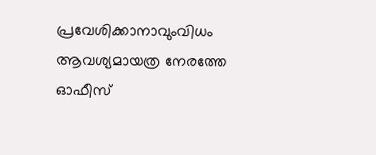പ്രവേശിക്കാനാവുംവിധം ആവശ്യമായത്ര നേരത്തേ ഓഫീസ്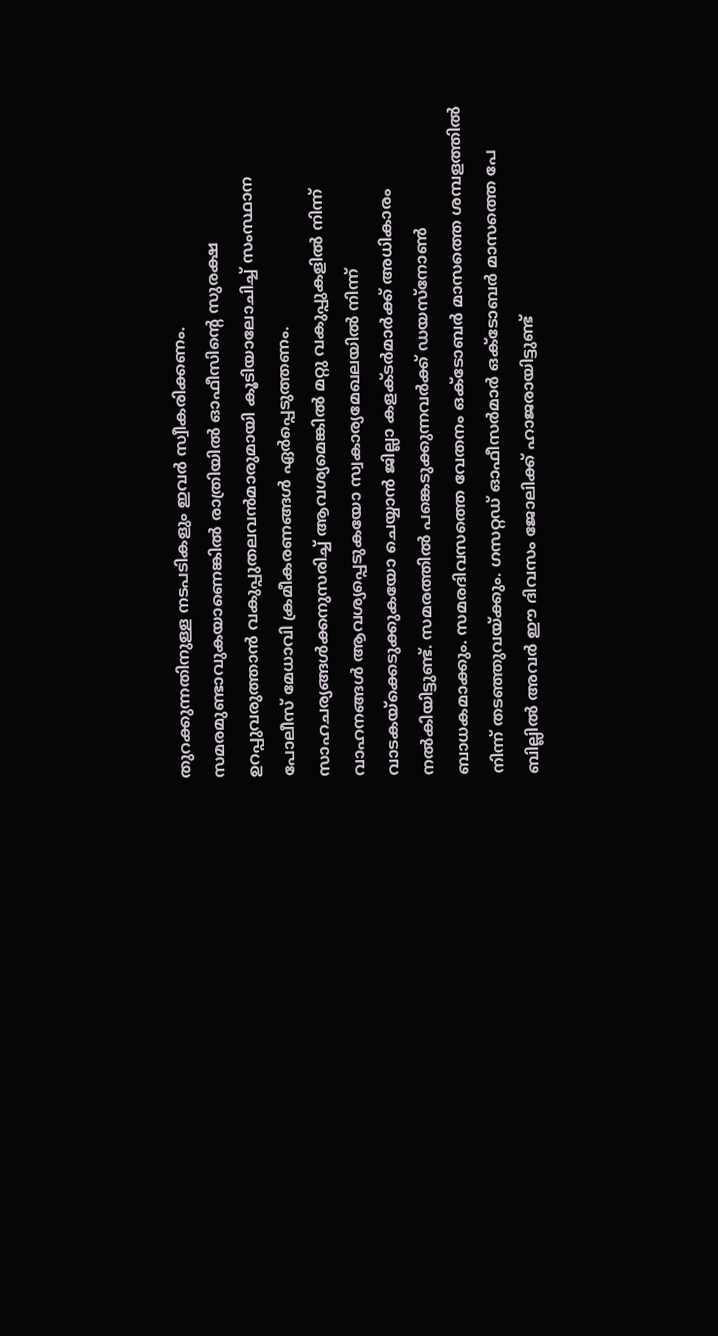തുറക്കുന്നതിനുള്ള നടപടികളും ഇവര്‍ സ്വീകരിക്കണം. സമരമുണ്ടാവുകയാണെങ്കില്‍ രാത്രിയില്‍ ഓഫീസിന്റെ സുരക്ഷ ഉറപ്പുവരുത്താന്‍ വകുപ്പുതലവന്‍മാരുമായി കൂടിയാലോചിച്ച് സംസ്ഥാന പോലീസ് മേധാവി ക്രമീകരണങ്ങള്‍ ഏര്‍പ്പെടുത്തണം. സാഹചര്യങ്ങള്‍ക്കനുസരിച്ച് ആവശ്യമെങ്കില്‍ മറ്റു വകുപ്പുകളില്‍ നിന്ന് വാഹനങ്ങള്‍ ആവശ്യപ്പെടുകയോ സ്വകാര്യമേഖലയില്‍ നിന്ന് വാടകയ്‌ക്കെടുക്കുകയോ ചെയ്യാന്‍ ജില്ലാ കളക്ടര്‍മാര്‍ക്ക് അധികാരം നല്‍കിയിട്ടുണ്ട്. സമരത്തില്‍ പങ്കെടുക്കുന്നവര്‍ക്ക് ഡയസ്‌നോണ്‍ ബാധകമാക്കും. സമരദിവസത്തെ വേതനം ഒക്ടോബര്‍ മാസത്തെ ശമ്പളത്തില്‍ നിന്ന് തടഞ്ഞുവയ്ക്കും. ഗസറ്റഡ് ഓഫീസര്‍മാര്‍ ഒക്ടോബര്‍ മാസത്തെ പേ ബില്ലില്‍ അവര്‍ ഈ ദിവസം ജോലിക്ക് ഹാജരായിട്ടുണ്ട്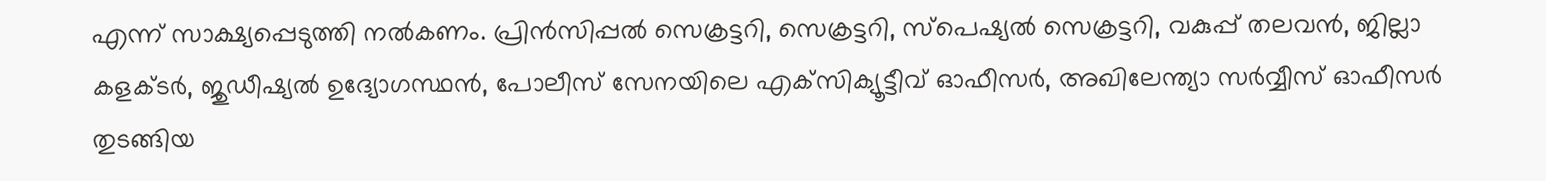എന്ന് സാക്ഷ്യപ്പെടുത്തി നല്‍കണം. പ്രിന്‍സിപ്പല്‍ സെക്രട്ടറി, സെക്രട്ടറി, സ്‌പെഷ്യല്‍ സെക്രട്ടറി, വകുപ്പ് തലവന്‍, ജില്ലാ കളക്ടര്‍, ജുഡീഷ്യല്‍ ഉദ്യോഗസ്ഥന്‍, പോലീസ് സേനയിലെ എക്‌സിക്യൂട്ടീവ് ഓഫീസര്‍, അഖിലേന്ത്യാ സര്‍വ്വീസ് ഓഫീസര്‍ തുടങ്ങിയ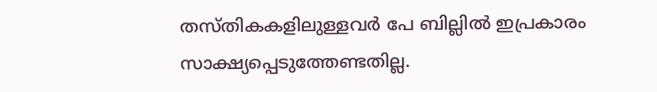തസ്തികകളിലുള്ളവര്‍ പേ ബില്ലില്‍ ഇപ്രകാരം സാക്ഷ്യപ്പെടുത്തേണ്ടതില്ല.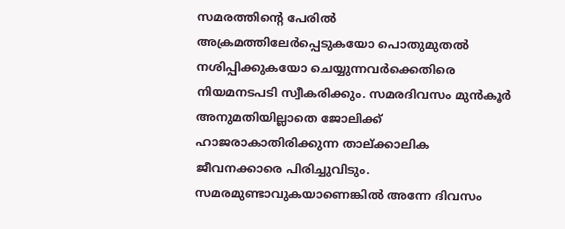സമരത്തിന്റെ പേരില്‍ അക്രമത്തിലേര്‍പ്പെടുകയോ പൊതുമുതല്‍ നശിപ്പിക്കുകയോ ചെയ്യുന്നവര്‍ക്കെതിരെ നിയമനടപടി സ്വീകരിക്കും. സമരദിവസം മുന്‍കൂര്‍ അനുമതിയില്ലാതെ ജോലിക്ക് ഹാജരാകാതിരിക്കുന്ന താല്ക്കാലിക ജീവനക്കാരെ പിരിച്ചുവിടും. സമരമുണ്ടാവുകയാണെങ്കില്‍ അന്നേ ദിവസം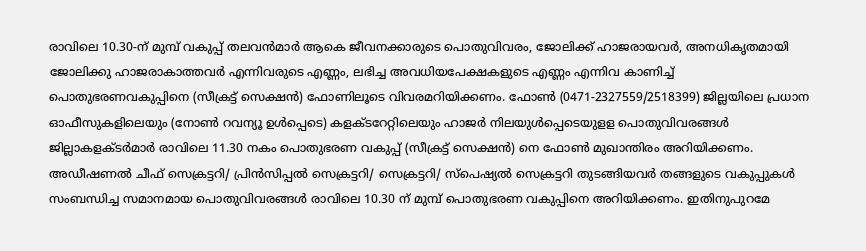രാവിലെ 10.30-ന് മുമ്പ് വകുപ്പ് തലവന്‍മാര്‍ ആകെ ജീവനക്കാരുടെ പൊതുവിവരം, ജോലിക്ക് ഹാജരായവര്‍, അനധികൃതമായി ജോലിക്കു ഹാജരാകാത്തവര്‍ എന്നിവരുടെ എണ്ണം, ലഭിച്ച അവധിയപേക്ഷകളുടെ എണ്ണം എന്നിവ കാണിച്ച് പൊതുഭരണവകുപ്പിനെ (സീക്രട്ട് സെക്ഷന്‍) ഫോണിലൂടെ വിവരമറിയിക്കണം. ഫോണ്‍ (0471-2327559/2518399) ജില്ലയിലെ പ്രധാന ഓഫീസുകളിലെയും (നോണ്‍ റവന്യൂ ഉള്‍പ്പെടെ) കളക്ടറേറ്റിലെയും ഹാജര്‍ നിലയുള്‍പ്പെടെയുളള പൊതുവിവരങ്ങള്‍ ജില്ലാകളക്ടര്‍മാര്‍ രാവിലെ 11.30 നകം പൊതുഭരണ വകുപ്പ് (സീക്രട്ട് സെക്ഷന്‍) നെ ഫോണ്‍ മുഖാന്തിരം അറിയിക്കണം. അഡീഷണല്‍ ചീഫ് സെക്രട്ടറി/ പ്രിന്‍സിപ്പല്‍ സെക്രട്ടറി/ സെക്രട്ടറി/ സ്‌പെഷ്യല്‍ സെക്രട്ടറി തുടങ്ങിയവര്‍ തങ്ങളുടെ വകുപ്പുകള്‍ സംബന്ധിച്ച സമാനമായ പൊതുവിവരങ്ങള്‍ രാവിലെ 10.30 ന് മുമ്പ് പൊതുഭരണ വകുപ്പിനെ അറിയിക്കണം. ഇതിനുപുറമേ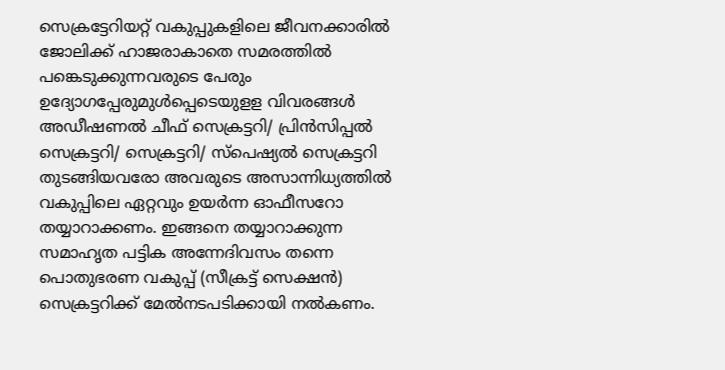സെക്രട്ടേറിയറ്റ് വകുപ്പുകളിലെ ജീവനക്കാരില്‍ ജോലിക്ക് ഹാജരാകാതെ സമരത്തില്‍ പങ്കെടുക്കുന്നവരുടെ പേരും ഉദ്യോഗപ്പേരുമുള്‍പ്പെടെയുളള വിവരങ്ങള്‍ അഡീഷണല്‍ ചീഫ് സെക്രട്ടറി/ പ്രിന്‍സിപ്പല്‍ സെക്രട്ടറി/ സെക്രട്ടറി/ സ്‌പെഷ്യല്‍ സെക്രട്ടറി തുടങ്ങിയവരോ അവരുടെ അസാന്നിധ്യത്തില്‍ വകുപ്പിലെ ഏറ്റവും ഉയര്‍ന്ന ഓഫീസറോ തയ്യാറാക്കണം. ഇങ്ങനെ തയ്യാറാക്കുന്ന സമാഹൃത പട്ടിക അന്നേദിവസം തന്നെ പൊതുഭരണ വകുപ്പ് (സീക്രട്ട് സെക്ഷന്‍) സെക്രട്ടറിക്ക് മേല്‍നടപടിക്കായി നല്‍കണം.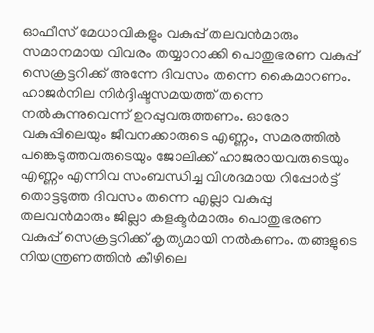ഓഫീസ് മേധാവികളും വകുപ്പ് തലവന്‍മാരും സമാനമായ വിവരം തയ്യാറാക്കി പൊതുഭരണ വകുപ്പ് സെക്രട്ടറിക്ക് അന്നേ ദിവസം തന്നെ കൈമാറണം. ഹാജര്‍നില നിര്‍ദ്ദിഷ്ടസമയത്ത് തന്നെ നല്‍കുന്നുവെന്ന് ഉറപ്പുവരുത്തണം. ഓരോ വകുപ്പിലെയും ജീവനക്കാരുടെ എണ്ണം, സമരത്തില്‍ പങ്കെടുത്തവരുടെയും ജോലിക്ക് ഹാജരായവരുടെയും എണ്ണം എന്നിവ സംബന്ധിച്ച വിശദമായ റിപ്പോര്‍ട്ട് തൊട്ടടുത്ത ദിവസം തന്നെ എല്ലാ വകുപ്പു തലവന്‍മാരും ജില്ലാ കളക്ടര്‍മാരും പൊതുഭരണ വകുപ്പ് സെക്രട്ടറിക്ക് കൃത്യമായി നല്‍കണം. തങ്ങളുടെ നിയന്ത്രണത്തിന്‍ കീഴിലെ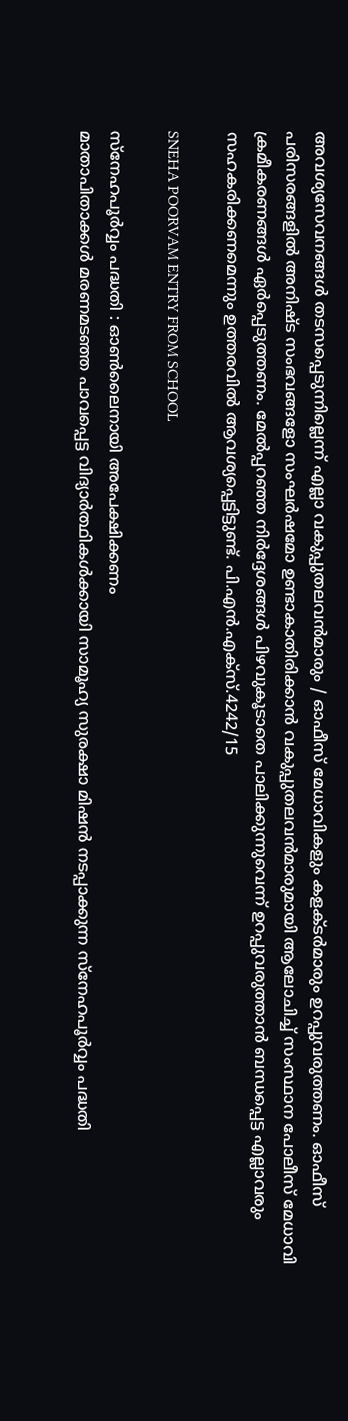അവശ്യസേവനങ്ങള്‍ തടസപ്പെടുന്നില്ലെന്ന് എല്ലാ വകുപ്പുതലവന്‍മാരും / ഓഫീസ് മേധാവികളും കളക്ടര്‍മാരും ഉറപ്പുവരുത്തണം. ഓഫീസ് പരിസരങ്ങളില്‍ അനിഷ്ട സംഭവങ്ങളോ സംഘര്‍ഷമോ ഉണ്ടാകാതിരിക്കാന്‍ വകുപ്പുതലവന്‍മാരുമായി ആലോചിച്ച് സംസ്ഥാന പോലീസ് മേധാവി ക്രമീകരണങ്ങള്‍ ഏര്‍പ്പെടുത്തണം. മേല്‍പ്പറഞ്ഞ നിര്‍ദ്ദേശങ്ങള്‍ പിഴവുകൂടാതെ പാലിക്കുന്നുവെന്ന് ഉറപ്പുവരുത്താന്‍ ബന്ധപ്പെട്ട എല്ലാവരും സഹകരിക്കണമെന്നും ഉത്തരവില്‍ ആവശ്യപ്പെട്ടിട്ടുണ്ട്. പി.എന്‍.എക്‌സ്.4242/15

SNEHA POORVAM ENTRY FROM SCHOOL

സ്‌നേഹപൂര്‍വ്വം പദ്ധതി : ഓണ്‍ലൈനായി അപേക്ഷിക്കണം
മാതാപിതാക്കള്‍ മരണമടഞ്ഞ പാവപ്പെട്ട വിദ്യാര്‍ത്ഥികള്‍ക്കായി സാമൂഹ്യ സുരക്ഷാ മിഷന്‍ നടപ്പാക്കുന്ന സ്‌നേഹപൂര്‍വ്വം പദ്ധതി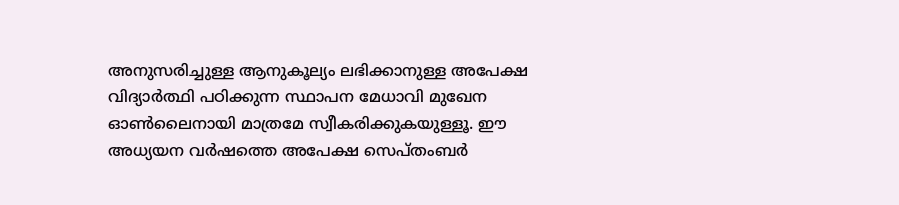അനുസരിച്ചുള്ള ആനുകൂല്യം ലഭിക്കാനുള്ള അപേക്ഷ വിദ്യാര്‍ത്ഥി പഠിക്കുന്ന സ്ഥാപന മേധാവി മുഖേന ഓണ്‍ലൈനായി മാത്രമേ സ്വീകരിക്കുകയുള്ളൂ. ഈ അധ്യയന വര്‍ഷത്തെ അപേക്ഷ സെപ്തംബര്‍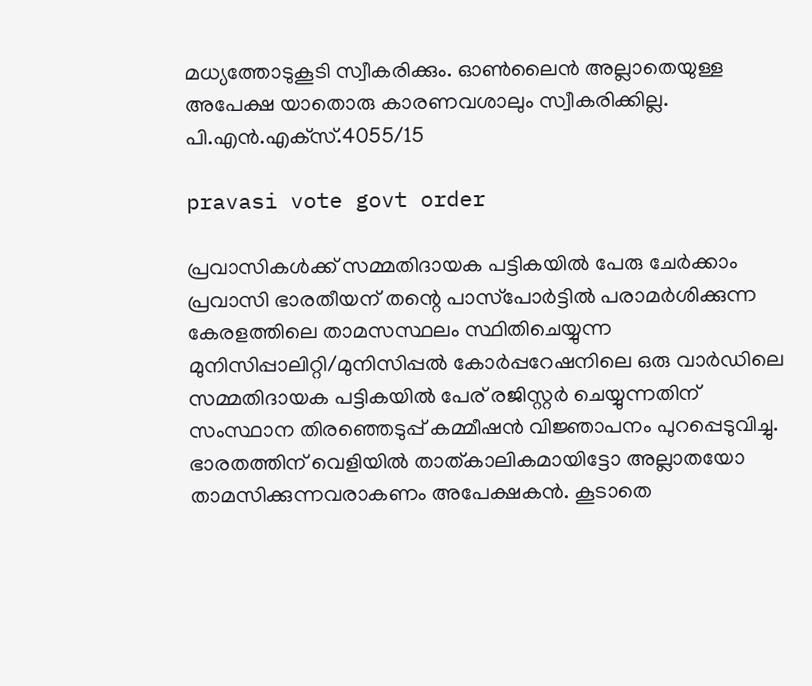മധ്യത്തോടുകൂടി സ്വീകരിക്കും. ഓണ്‍ലൈന്‍ അല്ലാതെയുള്ള അപേക്ഷ യാതൊരു കാരണവശാലും സ്വീകരിക്കില്ല. പി.എന്‍.എക്‌സ്.4055/15

pravasi vote govt order

പ്രവാസികള്‍ക്ക് സമ്മതിദായക പട്ടികയില്‍ പേരു ചേര്‍ക്കാം
പ്രവാസി ഭാരതീയന് തന്റെ പാസ്‌പോര്‍ട്ടില്‍ പരാമര്‍ശിക്കുന്ന കേരളത്തിലെ താമസസ്ഥലം സ്ഥിതിചെയ്യുന്ന മുനിസിപ്പാലിറ്റി/മുനിസിപ്പല്‍ കോര്‍പ്പറേഷനിലെ ഒരു വാര്‍ഡിലെ സമ്മതിദായക പട്ടികയില്‍ പേര് രജിസ്റ്റര്‍ ചെയ്യുന്നതിന് സംസ്ഥാന തിരഞ്ഞെടുപ്പ് കമ്മീഷന്‍ വിജ്ഞാപനം പുറപ്പെടുവിച്ചു. ഭാരതത്തിന് വെളിയില്‍ താത്കാലികമായിട്ടോ അല്ലാതയോ താമസിക്കുന്നവരാകണം അപേക്ഷകന്‍. കൂടാതെ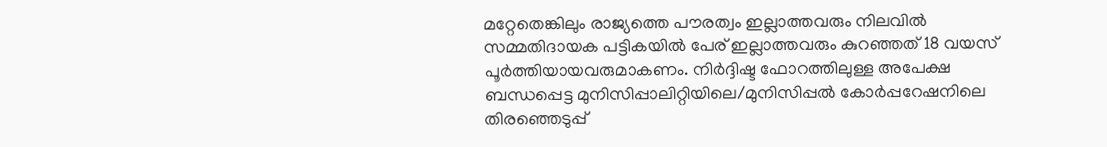മറ്റേതെങ്കിലും രാജ്യത്തെ പൗരത്വം ഇല്ലാത്തവരും നിലവില്‍ സമ്മതിദായക പട്ടികയില്‍ പേര് ഇല്ലാത്തവരും കുറഞ്ഞത് 18 വയസ് പൂര്‍ത്തിയായവരുമാകണം. നിര്‍ദ്ദിഷ്ട ഫോറത്തിലുള്ള അപേക്ഷ ബന്ധപ്പെട്ട മുനിസിപ്പാലിറ്റിയിലെ/മുനിസിപ്പല്‍ കോര്‍പ്പറേഷനിലെ തിരഞ്ഞെടുപ്പ്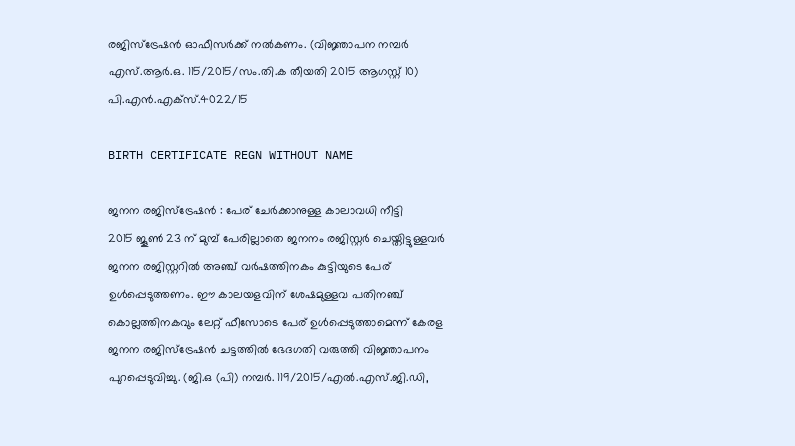രജിസ്‌ട്രേഷന്‍ ഓഫീസര്‍ക്ക് നല്‍കണം. (വിജ്ഞാപന നമ്പര്‍ എസ്.ആര്‍.ഒ. 115/2015/സം.തി.ക തീയതി 2015 ആഗസ്റ്റ് 10) പി.എന്‍.എക്‌സ്.4022/15

BIRTH CERTIFICATE REGN WITHOUT NAME

ജനന രജിസ്‌ട്രേഷന്‍ : പേര് ചേര്‍ക്കാനുള്ള കാലാവധി നീട്ടി
2015 ജൂണ്‍ 23 ന് മുമ്പ് പേരില്ലാതെ ജനനം രജിസ്റ്റര്‍ ചെയ്തിട്ടുള്ളവര്‍ ജനന രജിസ്റ്ററില്‍ അഞ്ച് വര്‍ഷത്തിനകം കുട്ടിയുടെ പേര് ഉള്‍പ്പെടുത്തണം. ഈ കാലയളവിന് ശേഷമുള്ളവ പതിനഞ്ച് കൊല്ലത്തിനകവും ലേറ്റ് ഫീസോടെ പേര് ഉള്‍പ്പെടുത്താമെന്ന് കേരള ജനന രജിസ്‌ട്രേഷന്‍ ചട്ടത്തില്‍ ഭേദഗതി വരുത്തി വിജ്ഞാപനം പുറപ്പെടുവിച്ചു. (ജി.ഒ (പി) നമ്പര്‍. 119/2015/എല്‍.എസ്.ജി.ഡി,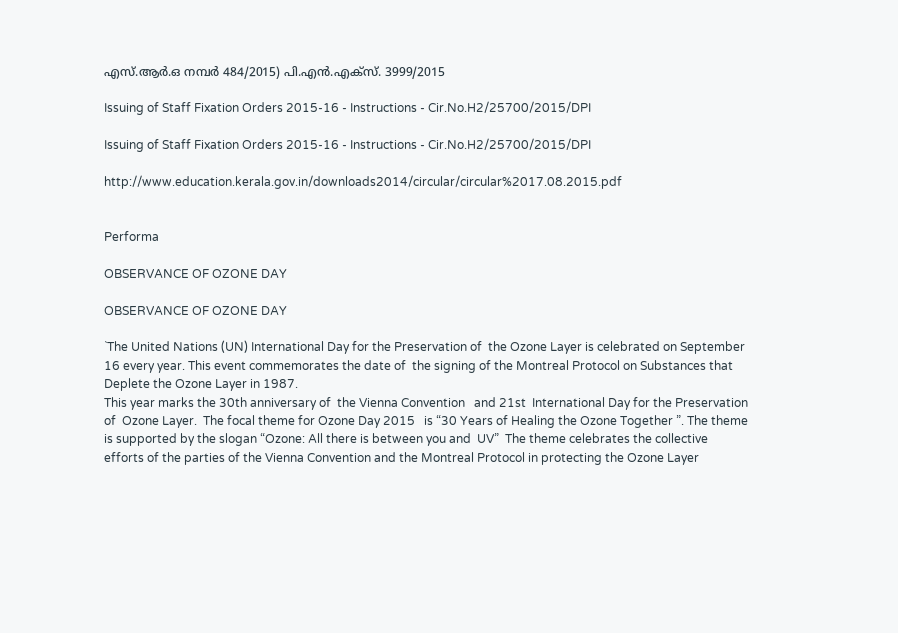എസ്.ആര്‍.ഒ നമ്പര്‍ 484/2015) പി.എന്‍.എക്‌സ്. 3999/2015

Issuing of Staff Fixation Orders 2015-16 - Instructions - Cir.No.H2/25700/2015/DPI

Issuing of Staff Fixation Orders 2015-16 - Instructions - Cir.No.H2/25700/2015/DPI

http://www.education.kerala.gov.in/downloads2014/circular/circular%2017.08.2015.pdf


Performa

OBSERVANCE OF OZONE DAY

OBSERVANCE OF OZONE DAY

`The United Nations (UN) International Day for the Preservation of  the Ozone Layer is celebrated on September 16 every year. This event commemorates the date of  the signing of the Montreal Protocol on Substances that Deplete the Ozone Layer in 1987.
This year marks the 30th anniversary of  the Vienna Convention   and 21st  International Day for the Preservation of  Ozone Layer.  The focal theme for Ozone Day 2015   is “30 Years of Healing the Ozone Together ”. The theme is supported by the slogan “Ozone: All there is between you and  UV”  The theme celebrates the collective efforts of the parties of the Vienna Convention and the Montreal Protocol in protecting the Ozone Layer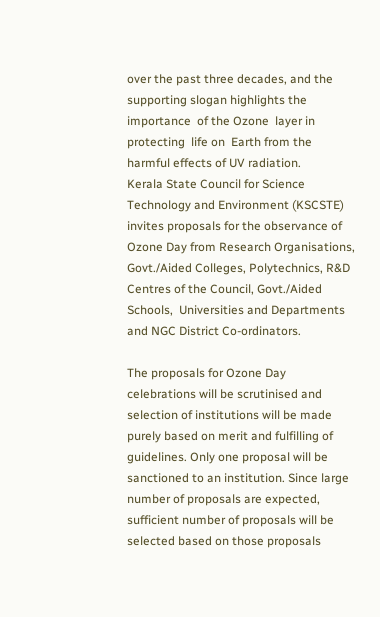over the past three decades, and the supporting slogan highlights the importance  of the Ozone  layer in protecting  life on  Earth from the  harmful effects of UV radiation.
Kerala State Council for Science Technology and Environment (KSCSTE) invites proposals for the observance of Ozone Day from Research Organisations, Govt./Aided Colleges, Polytechnics, R&D Centres of the Council, Govt./Aided Schools,  Universities and Departments and NGC District Co-ordinators.

The proposals for Ozone Day celebrations will be scrutinised and selection of institutions will be made purely based on merit and fulfilling of guidelines. Only one proposal will be sanctioned to an institution. Since large number of proposals are expected, sufficient number of proposals will be selected based on those proposals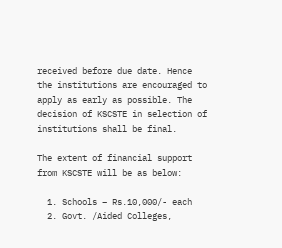received before due date. Hence the institutions are encouraged to apply as early as possible. The decision of KSCSTE in selection of institutions shall be final.

The extent of financial support from KSCSTE will be as below:

  1. Schools – Rs.10,000/- each
  2. Govt. /Aided Colleges,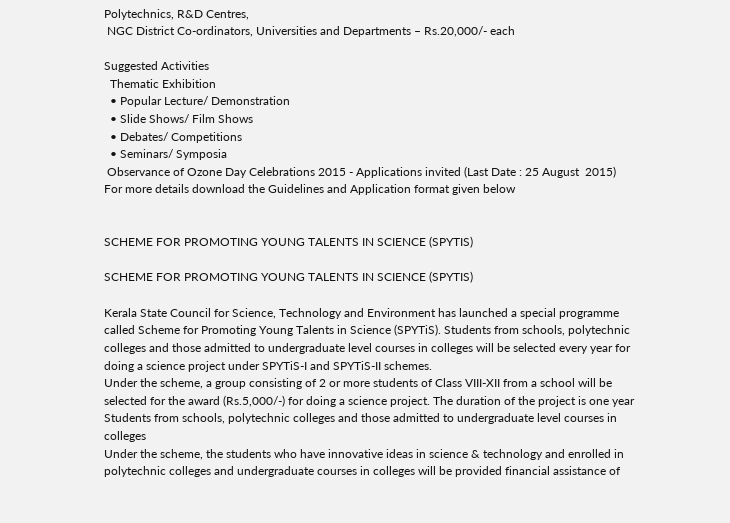Polytechnics, R&D Centres,
 NGC District Co-ordinators, Universities and Departments – Rs.20,000/- each

Suggested Activities
  Thematic Exhibition
  • Popular Lecture/ Demonstration
  • Slide Shows/ Film Shows
  • Debates/ Competitions
  • Seminars/ Symposia
 Observance of Ozone Day Celebrations 2015 - Applications invited (Last Date : 25 August  2015)
For more details download the Guidelines and Application format given below


SCHEME FOR PROMOTING YOUNG TALENTS IN SCIENCE (SPYTIS)

SCHEME FOR PROMOTING YOUNG TALENTS IN SCIENCE (SPYTIS)

Kerala State Council for Science, Technology and Environment has launched a special programme called Scheme for Promoting Young Talents in Science (SPYTiS). Students from schools, polytechnic colleges and those admitted to undergraduate level courses in colleges will be selected every year for doing a science project under SPYTiS-I and SPYTiS-II schemes.
Under the scheme, a group consisting of 2 or more students of Class VIII-XII from a school will be selected for the award (Rs.5,000/-) for doing a science project. The duration of the project is one year
Students from schools, polytechnic colleges and those admitted to undergraduate level courses in colleges
Under the scheme, the students who have innovative ideas in science & technology and enrolled in polytechnic colleges and undergraduate courses in colleges will be provided financial assistance of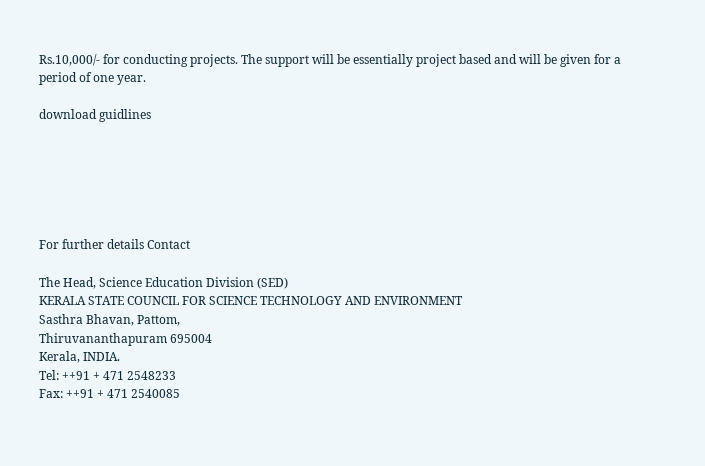Rs.10,000/- for conducting projects. The support will be essentially project based and will be given for a period of one year.

download guidlines






For further details Contact

The Head, Science Education Division (SED)
KERALA STATE COUNCIL FOR SCIENCE TECHNOLOGY AND ENVIRONMENT
Sasthra Bhavan, Pattom,
Thiruvananthapuram 695004
Kerala, INDIA.
Tel: ++91 + 471 2548233
Fax: ++91 + 471 2540085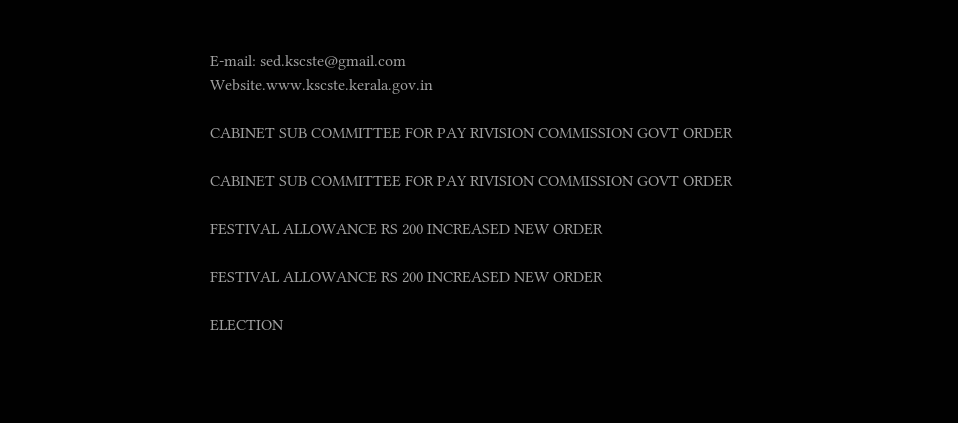E-mail: sed.kscste@gmail.com
Website.www.kscste.kerala.gov.in

CABINET SUB COMMITTEE FOR PAY RIVISION COMMISSION GOVT ORDER

CABINET SUB COMMITTEE FOR PAY RIVISION COMMISSION GOVT ORDER

FESTIVAL ALLOWANCE RS 200 INCREASED NEW ORDER

FESTIVAL ALLOWANCE RS 200 INCREASED NEW ORDER

ELECTION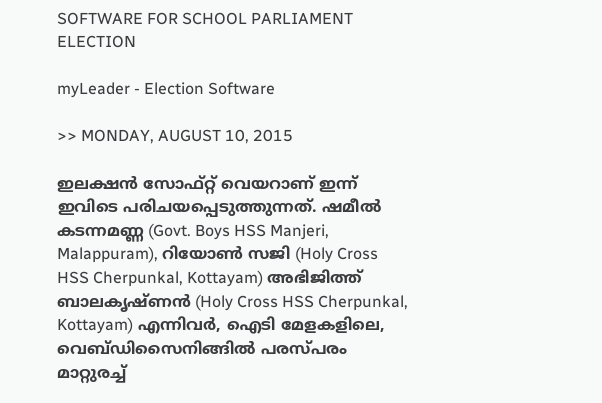SOFTWARE FOR SCHOOL PARLIAMENT ELECTION

myLeader - Election Software

>> MONDAY, AUGUST 10, 2015

ഇലക്ഷന്‍ സോഫ്റ്റ് വെയറാണ് ഇന്ന് ഇവിടെ പരിചയപ്പെടുത്തുന്നത്. ഷമീല്‍ കടന്നമണ്ണ (Govt. Boys HSS Manjeri, Malappuram), റിയോണ്‍ സജി (Holy Cross HSS Cherpunkal, Kottayam) അഭിജിത്ത് ബാലകൃഷ്ണന്‍ (Holy Cross HSS Cherpunkal, Kottayam) എന്നിവര്‍, ഐടി മേളകളിലെ, വെബ്‍ഡിസൈനിങ്ങില്‍ പരസ്പരം മാറ്റുരച്ച്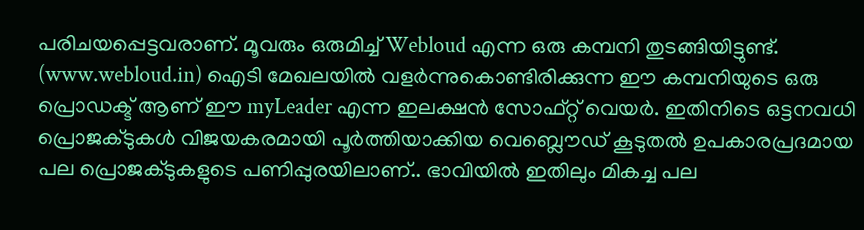പരിചയപ്പെട്ടവരാണ്. മൂവരും ഒരുമിച്ച് Webloud എന്ന ഒരു കമ്പനി തുടങ്ങിയിട്ടുണ്ട്. (www.webloud.in) ഐടി മേഖലയില്‍ വളര്‍ന്നുകൊണ്ടിരിക്കുന്ന ഈ കമ്പനിയുടെ ഒരു പ്രൊഡക്ട് ആണ് ഈ myLeader എന്ന ഇലക്ഷന്‍ സോഫ്റ്റ് വെയര്‍. ഇതിനിടെ ഒട്ടനവധി പ്രൊജക്ടുകള്‍ വിജയകരമായി പൂര്‍ത്തിയാക്കിയ വെബ്ലൌഡ് കൂടുതല്‍ ഉപകാരപ്രദമായ പല പ്രൊജക്ടുകളുടെ പണിപ്പുരയിലാണ്.. ഭാവിയില്‍ ഇതിലും മികച്ച പല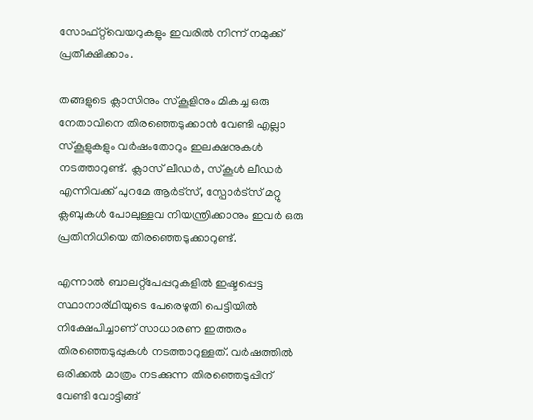സോഫ്റ്റ്‌വെയറുകളും ഇവരില്‍ നിന്ന് നമുക്ക് പ്രതീക്ഷിക്കാം.

തങ്ങളുടെ ക്ലാസിനും സ്കൂളിനും മികച്ച ഒരു നേതാവിനെ തിരഞ്ഞെടുക്കാന്‍ വേണ്ടി എല്ലാ സ്കൂളുകളും വര്‍ഷംതോറും ഇലക്ഷനുകള്‍ നടത്താറുണ്ട്. ക്ലാസ് ലീഡര്‍, സ്കൂള്‍ ലീഡര്‍ എന്നിവക്ക് പുറമേ ആര്‍ട്സ്, സ്പോര്‍ട്സ് മറ്റു ക്ലബുകള്‍ പോലുള്ളവ നിയന്ത്രിക്കാനും ഇവര്‍ ഒരു പ്രതിനിധിയെ തിരഞ്ഞെടുക്കാറുണ്ട്.

എന്നാല്‍ ബാലറ്റ്പേപ്പറുകളില്‍ ഇഷ്ടപ്പെട്ട സ്ഥാനാര്ഥിയുടെ പേരെഴുതി പെട്ടിയില്‍ നിക്ഷേപിച്ചാണ് സാധാരണ ഇത്തരം തിരഞ്ഞെടുപ്പുകള്‍ നടത്താറുള്ളത്. വര്‍ഷത്തില്‍ ഒരിക്കല്‍ മാത്രം നടക്കുന്ന തിരഞ്ഞെടുപ്പിന് വേണ്ടി വോട്ടിങ്ങ്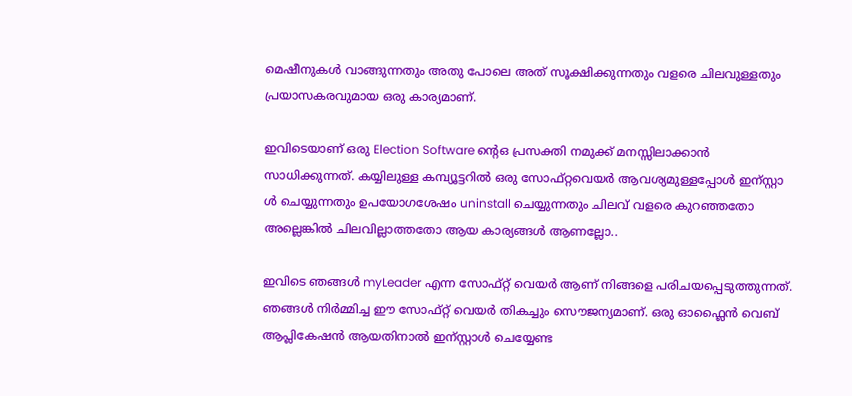മെഷീനുകള്‍ വാങ്ങുന്നതും അതു പോലെ അത് സൂക്ഷിക്കുന്നതും വളരെ ചിലവുള്ളതും പ്രയാസകരവുമായ ഒരു കാര്യമാണ്.

ഇവിടെയാണ് ഒരു Election Software ന്റെഒ പ്രസക്തി നമുക്ക് മനസ്സിലാക്കാന്‍ സാധിക്കുന്നത്. കയ്യിലുള്ള കമ്പ്യൂട്ടറില്‍ ഒരു സോഫ്റ്റവെയര്‍ ആവശ്യമുള്ളപ്പോള്‍ ഇന്സ്റ്റാ ള്‍ ചെയ്യുന്നതും ഉപയോഗശേഷം uninstall ചെയ്യുന്നതും ചിലവ് വളരെ കുറഞ്ഞതോ അല്ലെങ്കില്‍ ചിലവില്ലാത്തതോ ആയ കാര്യങ്ങള്‍ ആണല്ലോ..

ഇവിടെ ഞങ്ങള്‍ myLeader എന്ന സോഫ്റ്റ് വെയര്‍ ആണ് നിങ്ങളെ പരിചയപ്പെടുത്തുന്നത്. ഞങ്ങള്‍ നിര്‍മ്മിച്ച ഈ സോഫ്റ്റ് വെയര്‍ തികച്ചും സൌജന്യമാണ്. ഒരു ഓഫ്ലൈന്‍ വെബ് ആപ്ലികേഷന്‍ ആയതിനാല്‍ ഇന്സ്റ്റാള്‍ ചെയ്യേണ്ട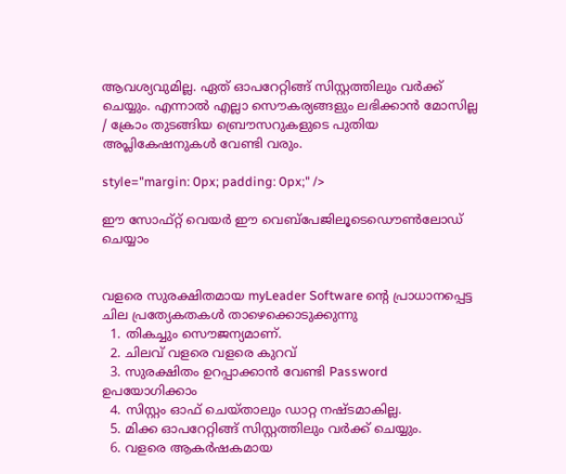ആവശ്യവുമില്ല. ഏത് ഓപറേറ്റിങ്ങ് സിസ്റ്റത്തിലും വര്‍ക്ക് ചെയ്യും. എന്നാല്‍ എല്ലാ സൌകര്യങ്ങളും ലഭിക്കാന്‍ മോസില്ല / ക്രോം തുടങ്ങിയ ബ്രൌസറുകളുടെ പുതിയ അപ്ലികേഷനുകള്‍ വേണ്ടി വരും.

style="margin: 0px; padding: 0px;" />

ഈ സോഫ്റ്റ് വെയര്‍ ഈ വെബ്പേജിലൂടെഡൌണ്‍‌ലോഡ് ചെയ്യാം


വളരെ സുരക്ഷിതമായ myLeader Software ന്റെ പ്രാധാനപ്പെട്ട ചില പ്രത്യേകതകള്‍ താഴെക്കൊടുക്കുന്നു
  1. തികച്ചും സൌജന്യമാണ്.
  2. ചിലവ് വളരെ വളരെ കുറവ്
  3. സുരക്ഷിതം ഉറപ്പാക്കാന്‍ വേണ്ടി Password ഉപയോഗിക്കാം
  4. സിസ്റ്റം ഓഫ് ചെയ്താലും ഡാറ്റ നഷ്ടമാകില്ല.
  5. മിക്ക ഓപറേറ്റിങ്ങ് സിസ്റ്റത്തിലും വര്‍ക്ക് ചെയ്യും.
  6. വളരെ ആകര്‍ഷകമായ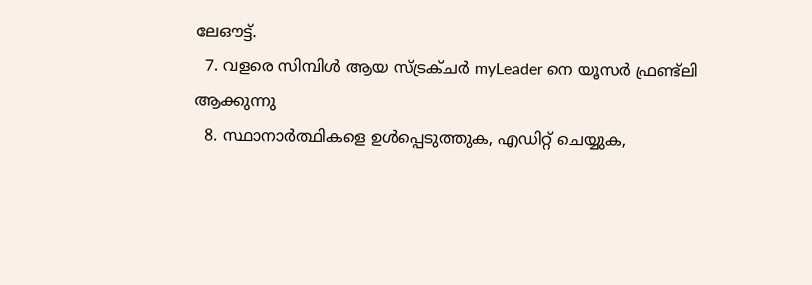ലേഔട്ട്.
  7. വളരെ സിമ്പിള്‍ ആയ സ്ട്രക്ചര്‍ myLeader നെ യൂസര്‍ ഫ്രണ്ട്ലി ആക്കുന്നു
  8. സ്ഥാനാര്‍ത്ഥികളെ ഉള്‍പ്പെടുത്തുക, എഡിറ്റ് ചെയ്യുക,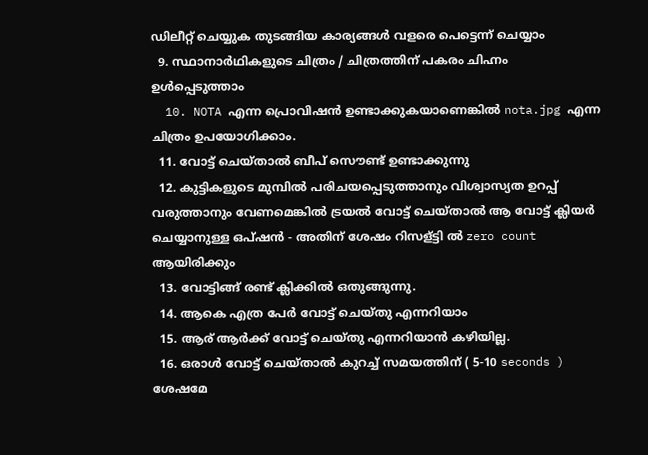ഡിലീറ്റ് ചെയ്യുക തുടങ്ങിയ കാര്യങ്ങള്‍ വളരെ പെട്ടെന്ന് ചെയ്യാം
  9. സ്ഥാനാര്‍ഥികളുടെ ചിത്രം / ചിത്രത്തിന് പകരം ചിഹ്നം ഉള്‍പ്പെടുത്താം
  10. NOTA എന്ന പ്രൊവിഷന്‍ ഉണ്ടാക്കുകയാണെങ്കില്‍ nota.jpg എന്ന ചിത്രം ഉപയോഗിക്കാം.
  11. വോട്ട് ചെയ്താല്‍ ബീപ് സൌണ്ട് ഉണ്ടാക്കുന്നു
  12. കുട്ടികളുടെ മുമ്പില്‍ പരിചയപ്പെടുത്താനും വിശ്വാസ്യത ഉറപ്പ് വരുത്താനും വേണമെങ്കില്‍ ട്രയല്‍ വോട്ട് ചെയ്താല്‍ ആ വോട്ട് ക്ലിയര്‍ ചെയ്യാനുള്ള ഒപ്ഷന്‍ - അതിന് ശേഷം റിസള്ട്ടി ല്‍ zero count ആയിരിക്കും
  13. വോട്ടിങ്ങ് രണ്ട് ക്ലിക്കില്‍ ഒതുങ്ങുന്നു.
  14. ആകെ എത്ര പേര്‍ വോട്ട് ചെയ്തു എന്നറിയാം
  15. ആര് ആര്‍ക്ക് വോട്ട് ചെയ്തു എന്നറിയാന്‍ കഴിയില്ല.
  16. ഒരാള്‍ വോട്ട് ചെയ്താല്‍ കുറച്ച് സമയത്തിന് ( 5-10 seconds ) ശേഷമേ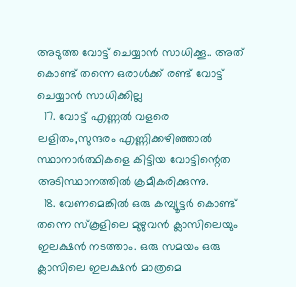അടുത്ത വോട്ട് ചെയ്യാന്‍ സാധിക്കൂ.. അത് കൊണ്ട് തന്നെ ഒരാള്‍ക്ക് രണ്ട് വോട്ട് ചെയ്യാന്‍ സാധിക്കില്ല
  17. വോട്ട് എണ്ണല്‍ വളരെ ലളിതം,സുന്ദരം എണ്ണിക്കഴിഞ്ഞാല്‍ സ്ഥാനാര്‍ത്ഥികളെ കിട്ടിയ വോട്ടിന്റെത അടിസ്ഥാനത്തില്‍ ക്രമീകരിക്കുന്നു.
  18. വേണമെങ്കില്‍ ഒരു കമ്പ്യൂട്ടര്‍ കൊണ്ട് തന്നെ സ്കൂളിലെ മുഴുവന്‍ ക്ലാസിലെയും ഇലക്ഷന്‍ നടത്താം. ഒരു സമയം ഒരു ക്ലാസിലെ ഇലക്ഷന്‍ മാത്രമെ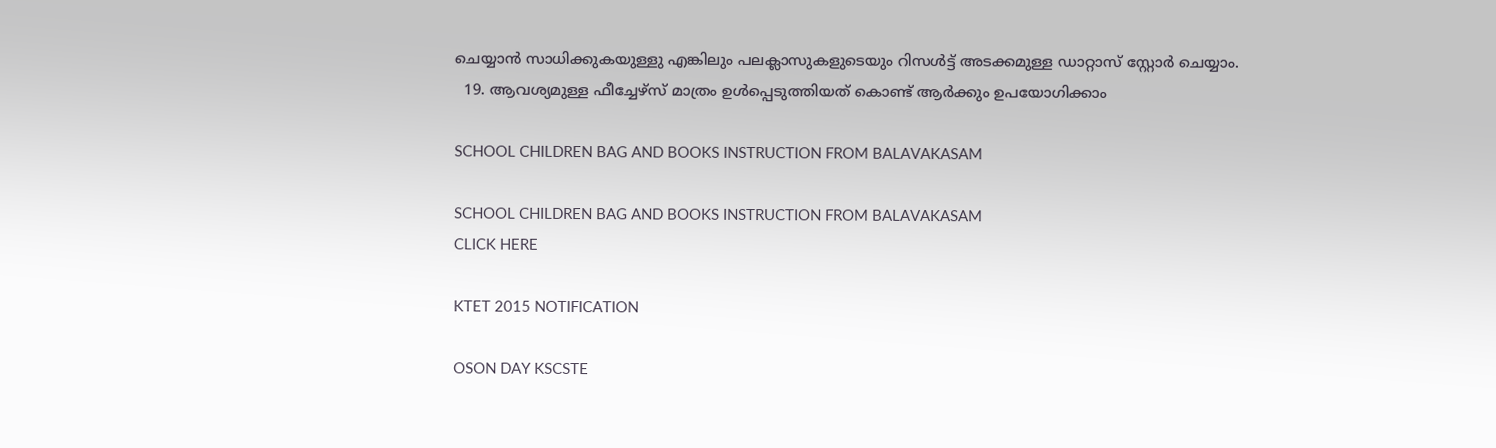ചെയ്യാന്‍ സാധിക്കുകയുള്ളു എങ്കിലും പലക്ലാസുകളുടെയും റിസള്‍ട്ട് അടക്കമുള്ള ഡാറ്റാസ് സ്റ്റോര്‍ ചെയ്യാം.
  19. ആവശ്യമുള്ള ഫീച്ചേഴ്സ് മാത്രം ഉള്‍പ്പെടുത്തിയത് കൊണ്ട് ആര്‍ക്കും ഉപയോഗിക്കാം

SCHOOL CHILDREN BAG AND BOOKS INSTRUCTION FROM BALAVAKASAM

SCHOOL CHILDREN BAG AND BOOKS INSTRUCTION FROM BALAVAKASAM
CLICK HERE

KTET 2015 NOTIFICATION

OSON DAY KSCSTE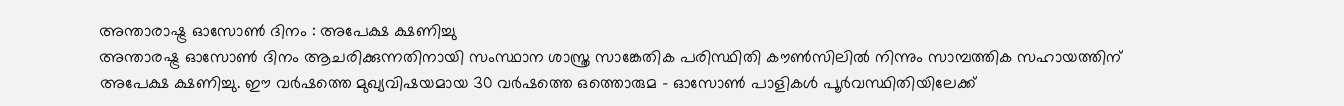അന്താരാഷ്ട്ര ഓസോണ്‍ ദിനം : അപേക്ഷ ക്ഷണിച്ചു
അന്താരഷ്ട്ര ഓസോണ്‍ ദിനം ആചരിക്കുന്നതിനായി സംസ്ഥാന ശാസ്ത്ര സാങ്കേതിക പരിസ്ഥിതി കൗണ്‍സിലില്‍ നിന്നും സാമ്പത്തിക സഹായത്തിന് അപേക്ഷ ക്ഷണിച്ചു. ഈ വര്‍ഷത്തെ മുഖ്യവിഷയമായ 30 വര്‍ഷത്തെ ഒത്തൊരുമ - ഓസോണ്‍ പാളികള്‍ പൂര്‍വസ്ഥിതിയിലേക്ക്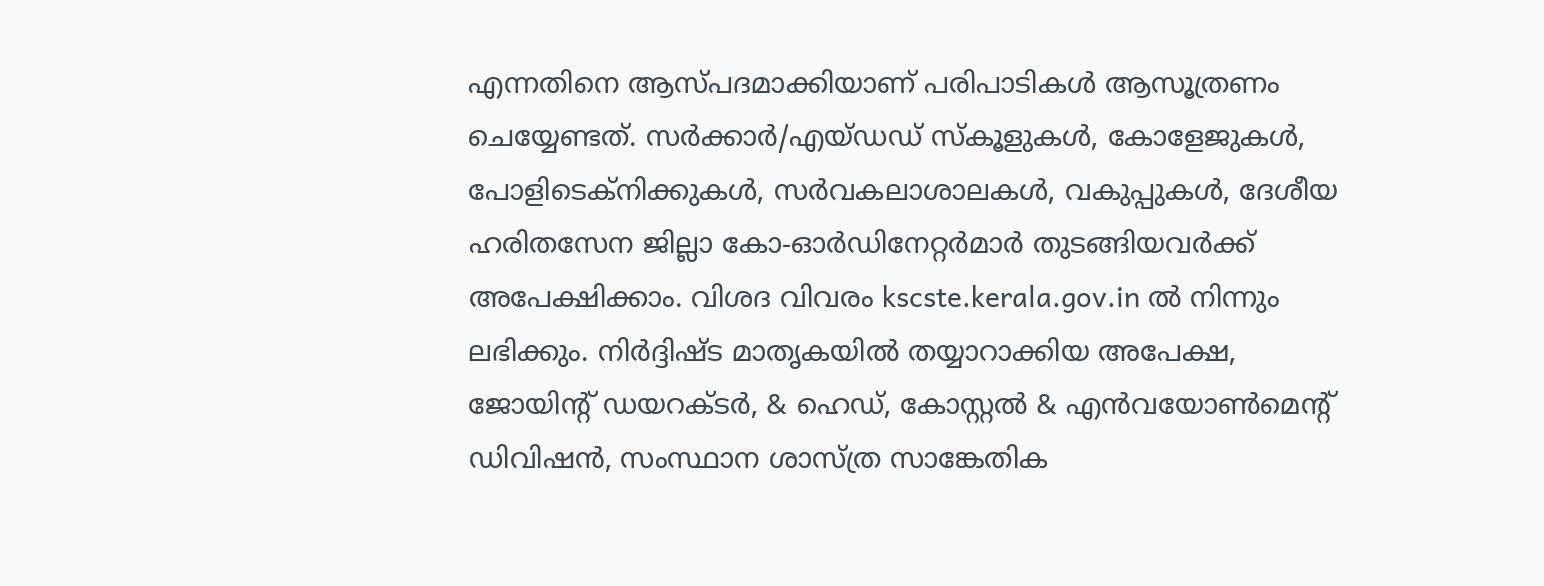എന്നതിനെ ആസ്പദമാക്കിയാണ് പരിപാടികള്‍ ആസൂത്രണം ചെയ്യേണ്ടത്. സര്‍ക്കാര്‍/എയ്ഡഡ് സ്‌കൂളുകള്‍, കോളേജുകള്‍, പോളിടെക്‌നിക്കുകള്‍, സര്‍വകലാശാലകള്‍, വകുപ്പുകള്‍, ദേശീയ ഹരിതസേന ജില്ലാ കോ-ഓര്‍ഡിനേറ്റര്‍മാര്‍ തുടങ്ങിയവര്‍ക്ക് അപേക്ഷിക്കാം. വിശദ വിവരം kscste.kerala.gov.in ല്‍ നിന്നും ലഭിക്കും. നിര്‍ദ്ദിഷ്ട മാതൃകയില്‍ തയ്യാറാക്കിയ അപേക്ഷ, ജോയിന്റ് ഡയറക്ടര്‍, & ഹെഡ്, കോസ്റ്റല്‍ & എന്‍വയോണ്‍മെന്റ് ഡിവിഷന്‍, സംസ്ഥാന ശാസ്ത്ര സാങ്കേതിക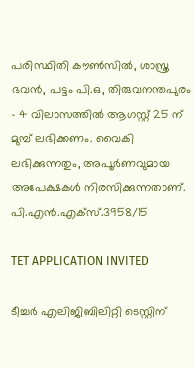പരിസ്ഥിതി കൗണ്‍സില്‍, ശാസ്ത്ര ഭവന്‍, പട്ടം പി.ഒ, തിരുവനന്തപുരം - 4 വിലാസത്തില്‍ ആഗസ്റ്റ് 25 ന് മുമ്പ് ലഭിക്കണം. വൈകി ലഭിക്കുന്നതും, അപൂര്‍ണവുമായ അപേക്ഷകള്‍ നിരസിക്കുന്നതാണ്. പി.എന്‍.എക്‌സ്.3958/15

TET APPLICATION INVITED

ടീച്ചര്‍ എലിജിബിലിറ്റി ടെസ്റ്റിന്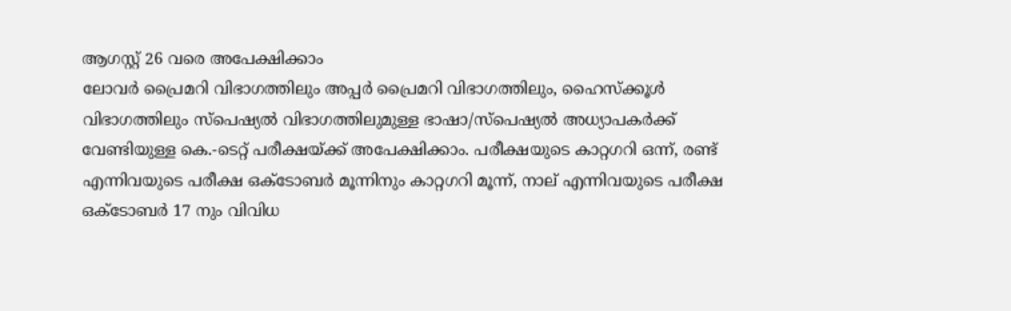ആഗസ്റ്റ് 26 വരെ അപേക്ഷിക്കാം
ലോവര്‍ പ്രൈമറി വിഭാഗത്തിലും അപ്പര്‍ പ്രൈമറി വിഭാഗത്തിലും, ഹൈസ്‌ക്കൂള്‍ വിഭാഗത്തിലും സ്‌പെഷ്യല്‍ വിഭാഗത്തിലുമുള്ള ഭാഷാ/സ്‌പെഷ്യല്‍ അധ്യാപകര്‍ക്ക് വേണ്ടിയുള്ള കെ.-ടെറ്റ് പരീക്ഷയ്ക്ക് അപേക്ഷിക്കാം. പരീക്ഷയുടെ കാറ്റഗറി ഒന്ന്, രണ്ട് എന്നിവയുടെ പരീക്ഷ ഒക്ടോബര്‍ മൂന്നിനും കാറ്റഗറി മൂന്ന്, നാല് എന്നിവയുടെ പരീക്ഷ ഒക്ടോബര്‍ 17 നും വിവിധ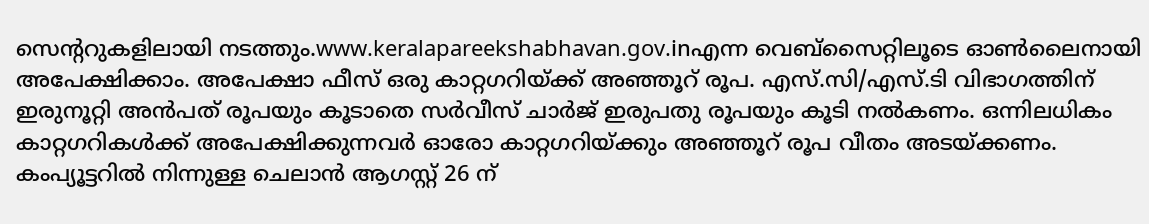സെന്ററുകളിലായി നടത്തും.www.keralapareekshabhavan.gov.inഎന്ന വെബ്‌സൈറ്റിലൂടെ ഓണ്‍ലൈനായി അപേക്ഷിക്കാം. അപേക്ഷാ ഫീസ് ഒരു കാറ്റഗറിയ്ക്ക് അഞ്ഞൂറ് രൂപ. എസ്.സി/എസ്.ടി വിഭാഗത്തിന് ഇരുനൂറ്റി അന്‍പത് രൂപയും കൂടാതെ സര്‍വീസ് ചാര്‍ജ് ഇരുപതു രൂപയും കൂടി നല്‍കണം. ഒന്നിലധികം കാറ്റഗറികള്‍ക്ക് അപേക്ഷിക്കുന്നവര്‍ ഓരോ കാറ്റഗറിയ്ക്കും അഞ്ഞൂറ് രൂപ വീതം അടയ്ക്കണം. കംപ്യൂട്ടറില്‍ നിന്നുള്ള ചെലാന്‍ ആഗസ്റ്റ് 26 ന്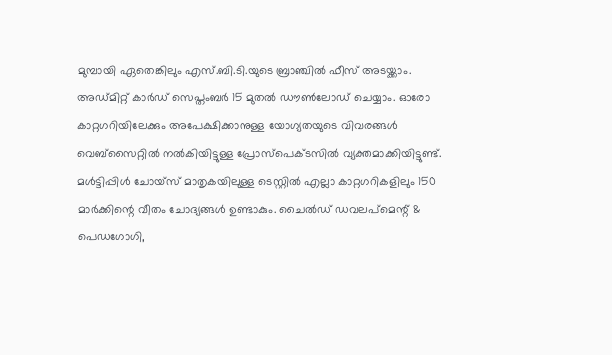മുമ്പായി ഏതെങ്കിലും എസ്.ബി.ടി.യുടെ ബ്രാഞ്ചില്‍ ഫീസ് അടയ്ക്കാം. അഡ്മിറ്റ് കാര്‍ഡ് സെപ്തംബര്‍ 15 മുതല്‍ ഡൗണ്‍ലോഡ് ചെയ്യാം. ഓരോ കാറ്റഗറിയിലേക്കും അപേക്ഷിക്കാനുള്ള യോഗ്യതയുടെ വിവരങ്ങള്‍ വെബ്‌സൈറ്റില്‍ നല്‍കിയിട്ടുള്ള പ്രോസ്‌പെക്ടസില്‍ വ്യക്തമാക്കിയിട്ടുണ്ട്. മള്‍ട്ടിപ്പിള്‍ ചോയ്‌സ് മാതൃകയിലുള്ള ടെസ്റ്റില്‍ എല്ലാ കാറ്റഗറികളിലും 150 മാര്‍ക്കിന്റെ വീതം ചോദ്യങ്ങള്‍ ഉണ്ടാകും. ചൈല്‍ഡ് ഡവലപ്‌മെന്റ് & പെഡഗോഗി,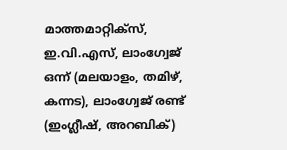മാത്തമാറ്റിക്‌സ്, ഇ.വി.എസ്, ലാംഗ്വേജ് ഒന്ന് (മലയാളം, തമിഴ്, കന്നട), ലാംഗ്വേജ് രണ്ട് (ഇംഗ്ലീഷ്, അറബിക്)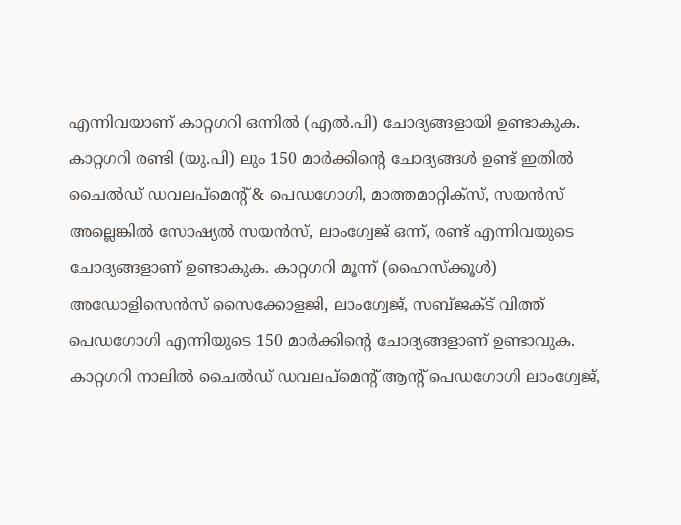എന്നിവയാണ് കാറ്റഗറി ഒന്നില്‍ (എല്‍.പി) ചോദ്യങ്ങളായി ഉണ്ടാകുക. കാറ്റഗറി രണ്ടി (യു.പി) ലും 150 മാര്‍ക്കിന്റെ ചോദ്യങ്ങള്‍ ഉണ്ട് ഇതില്‍ ചൈല്‍ഡ് ഡവലപ്‌മെന്റ് & പെഡഗോഗി, മാത്തമാറ്റിക്‌സ്, സയന്‍സ് അല്ലെങ്കില്‍ സോഷ്യല്‍ സയന്‍സ്, ലാംഗ്വേജ് ഒന്ന്, രണ്ട് എന്നിവയുടെ ചോദ്യങ്ങളാണ് ഉണ്ടാകുക. കാറ്റഗറി മൂന്ന് (ഹൈസ്‌ക്കൂള്‍) അഡോളിസെന്‍സ് സൈക്കോളജി, ലാംഗ്വേജ്, സബ്ജക്ട് വിത്ത് പെഡഗോഗി എന്നിയുടെ 150 മാര്‍ക്കിന്റെ ചോദ്യങ്ങളാണ് ഉണ്ടാവുക. കാറ്റഗറി നാലില്‍ ചൈല്‍ഡ് ഡവലപ്‌മെന്റ് ആന്റ് പെഡഗോഗി ലാംഗ്വേജ്,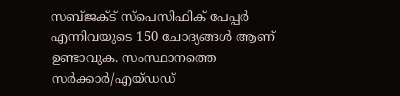സബ്ജക്ട് സ്‌പെസിഫിക് പേപ്പര്‍ എന്നിവയുടെ 150 ചോദ്യങ്ങള്‍ ആണ് ഉണ്ടാവുക. സംസ്ഥാനത്തെ സര്‍ക്കാര്‍/എയ്ഡഡ്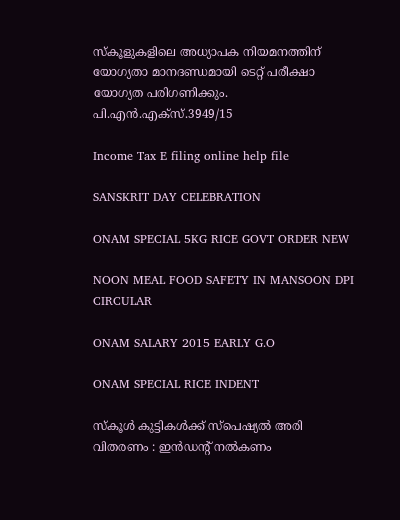സ്‌കൂളുകളിലെ അധ്യാപക നിയമനത്തിന് യോഗ്യതാ മാനദണ്ഡമായി ടെറ്റ് പരീക്ഷാ യോഗ്യത പരിഗണിക്കും. പി.എന്‍.എക്‌സ്.3949/15

Income Tax E filing online help file

SANSKRIT DAY CELEBRATION

ONAM SPECIAL 5KG RICE GOVT ORDER NEW

NOON MEAL FOOD SAFETY IN MANSOON DPI CIRCULAR

ONAM SALARY 2015 EARLY G.O

ONAM SPECIAL RICE INDENT

സ്‌കൂള്‍ കുട്ടികള്‍ക്ക് സ്‌പെഷ്യല്‍ അരി വിതരണം : ഇന്‍ഡന്റ് നല്‍കണം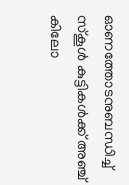ഓണത്തോടനുബന്ധിച്ച് സ്‌കൂള്‍ കുട്ടികള്‍ക്ക് അഞ്ച് കിലോ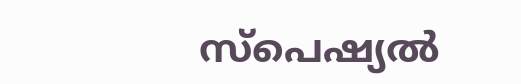സ്‌പെഷ്യല്‍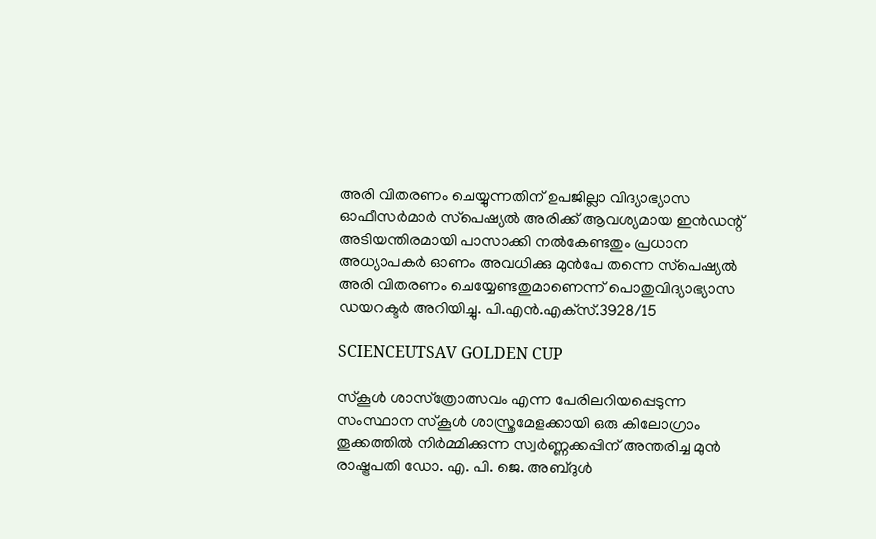അരി വിതരണം ചെയ്യുന്നതിന് ഉപജില്ലാ വിദ്യാഭ്യാസ ഓഫീസര്‍മാര്‍ സ്‌പെഷ്യല്‍ അരിക്ക് ആവശ്യമായ ഇന്‍ഡന്റ് അടിയന്തിരമായി പാസാക്കി നല്‍കേണ്ടതും പ്രധാന അധ്യാപകര്‍ ഓണം അവധിക്കു മുന്‍പേ തന്നെ സ്‌പെഷ്യല്‍ അരി വിതരണം ചെയ്യേണ്ടതുമാണെന്ന് പൊതുവിദ്യാഭ്യാസ ഡയറക്ടര്‍ അറിയിച്ചു. പി.എന്‍.എക്‌സ്.3928/15

SCIENCEUTSAV GOLDEN CUP

സ്‌കൂള്‍ ശാസ്‌ത്രോത്സവം എന്ന പേരിലറിയപ്പെടുന്ന സംസ്ഥാന സ്കൂൾ ശാസ്ത്രമേളക്കായി ഒരു കിലോഗ്രാം തൂക്കത്തില്‍ നിര്‍മ്മിക്കുന്ന സ്വര്‍ണ്ണക്കപ്പിന് അന്തരിച്ച മുന്‍ രാഷ്ട്രപതി ഡോ. എ. പി. ജെ. അബ്ദുള്‍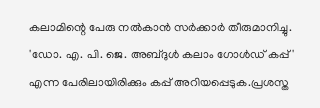കലാമിന്റെ പേരു നല്‍കാന്‍ സര്‍ക്കാര്‍ തീരുമാനിച്ചു. 'ഡോ. എ. പി. ജെ. അബ്ദുള്‍ കലാം ഗോള്‍ഡ് കപ്പ്' എന്ന പേരിലായിരിക്കും കപ്പ് അറിയപ്പെടുക.പ്രശസ്ത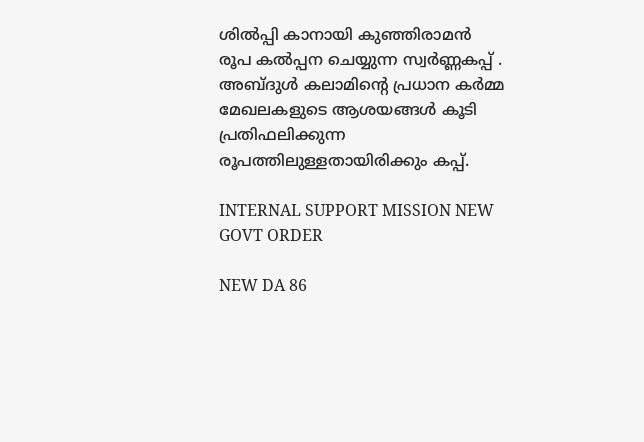ശില്‍പ്പി കാനായി കുഞ്ഞിരാമന്‍ രൂപ കൽപ്പന ചെയ്യുന്ന സ്വര്‍ണ്ണകപ്പ് . അബ്ദുള്‍ കലാമിന്റെ പ്രധാന കര്‍മ്മ മേഖലകളുടെ ആശയങ്ങള്‍ കൂടി പ്രതിഫലിക്കുന്ന രൂപത്തിലുള്ളതായിരിക്കും കപ്പ്.

INTERNAL SUPPORT MISSION NEW GOVT ORDER

NEW DA 86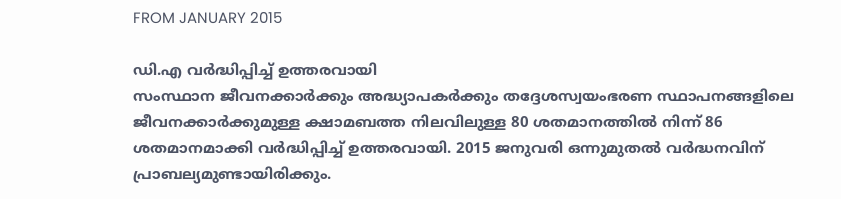FROM JANUARY 2015

ഡി.എ വര്‍ദ്ധിപ്പിച്ച് ഉത്തരവായി
സംസ്ഥാന ജീവനക്കാര്‍ക്കും അദ്ധ്യാപകര്‍ക്കും തദ്ദേശസ്വയംഭരണ സ്ഥാപനങ്ങളിലെ ജീവനക്കാര്‍ക്കുമുള്ള ക്ഷാമബത്ത നിലവിലുള്ള 80 ശതമാനത്തില്‍ നിന്ന് 86 ശതമാനമാക്കി വര്‍ദ്ധിപ്പിച്ച് ഉത്തരവായി. 2015 ജനുവരി ഒന്നുമുതല്‍ വര്‍ദ്ധനവിന് പ്രാബല്യമുണ്ടായിരിക്കും.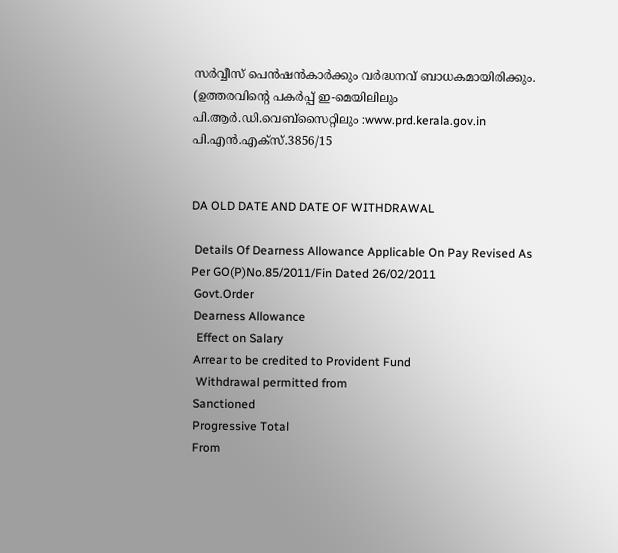സര്‍വ്വീസ് പെന്‍ഷന്‍കാര്‍ക്കും വര്‍ദ്ധനവ് ബാധകമായിരിക്കും. (ഉത്തരവിന്റെ പകര്‍പ്പ് ഇ-മെയിലിലും പി.ആര്‍.ഡി.വെബ്‌സൈറ്റിലും :www.prd.kerala.gov.in പി.എന്‍.എക്‌സ്.3856/15


DA OLD DATE AND DATE OF WITHDRAWAL

 Details Of Dearness Allowance Applicable On Pay Revised As Per GO(P)No.85/2011/Fin Dated 26/02/2011
 Govt.Order
 Dearness Allowance
  Effect on Salary
 Arrear to be credited to Provident Fund
  Withdrawal permitted from
 Sanctioned
 Progressive Total
 From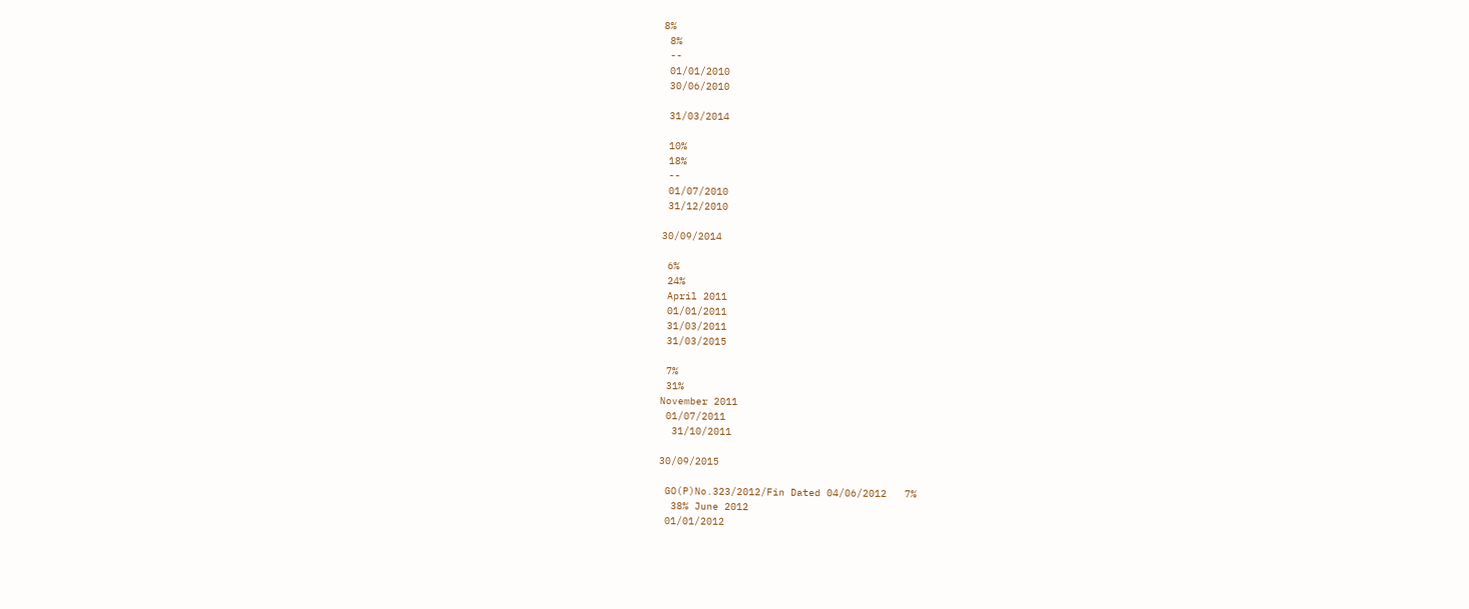8%
 8%
 --
 01/01/2010
 30/06/2010

 31/03/2014

 10%
 18%
 --
 01/07/2010
 31/12/2010

30/09/2014

 6%
 24%
 April 2011
 01/01/2011
 31/03/2011
 31/03/2015

 7%
 31%
November 2011
 01/07/2011
  31/10/2011

30/09/2015

 GO(P)No.323/2012/Fin Dated 04/06/2012   7%
  38% June 2012
 01/01/2012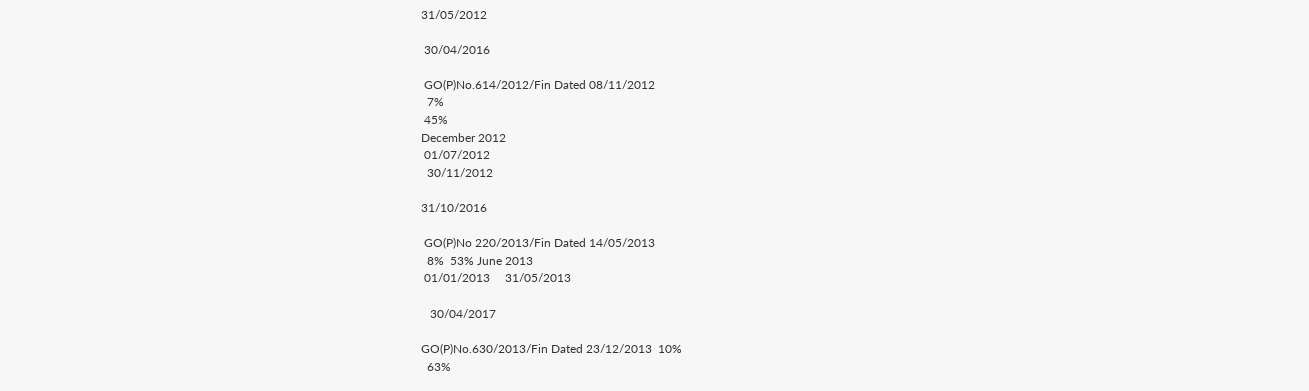31/05/2012

 30/04/2016

 GO(P)No.614/2012/Fin Dated 08/11/2012
  7%
 45%
December 2012
 01/07/2012
  30/11/2012

31/10/2016

 GO(P)No 220/2013/Fin Dated 14/05/2013
  8%  53% June 2013
 01/01/2013     31/05/2013

   30/04/2017

GO(P)No.630/2013/Fin Dated 23/12/2013  10%
  63%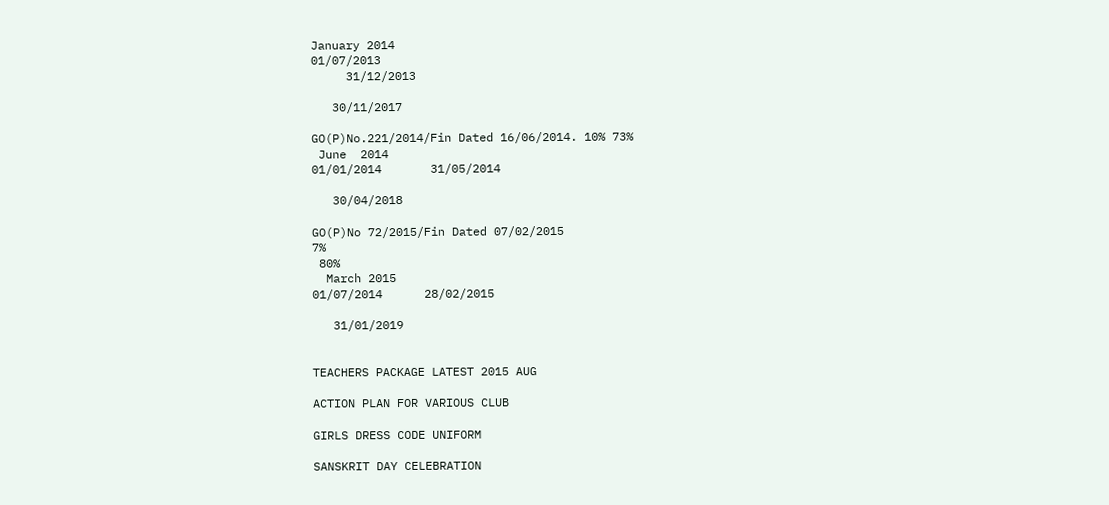January 2014
01/07/2013
     31/12/2013

   30/11/2017

GO(P)No.221/2014/Fin Dated 16/06/2014. 10% 73%
 June  2014
01/01/2014       31/05/2014

   30/04/2018

GO(P)No 72/2015/Fin Dated 07/02/2015
7%
 80%
  March 2015
01/07/2014      28/02/2015

   31/01/2019


TEACHERS PACKAGE LATEST 2015 AUG

ACTION PLAN FOR VARIOUS CLUB

GIRLS DRESS CODE UNIFORM

SANSKRIT DAY CELEBRATION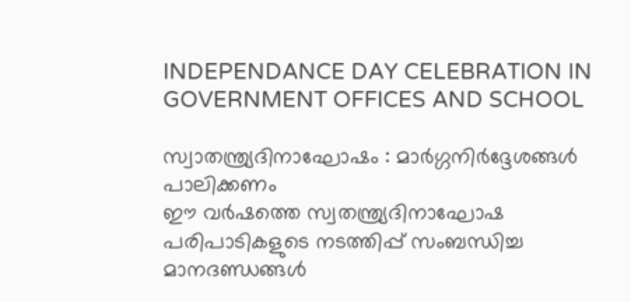INDEPENDANCE DAY CELEBRATION IN GOVERNMENT OFFICES AND SCHOOL

സ്വാതന്ത്ര്യദിനാഘോഷം : മാര്‍ഗ്ഗനിര്‍ദ്ദേശങ്ങള്‍ പാലിക്കണം
ഈ വര്‍ഷത്തെ സ്വതന്ത്ര്യദിനാഘോഷ പരിപാടികളുടെ നടത്തിപ്പ് സംബന്ധിച്ച മാനദണ്ഡങ്ങള്‍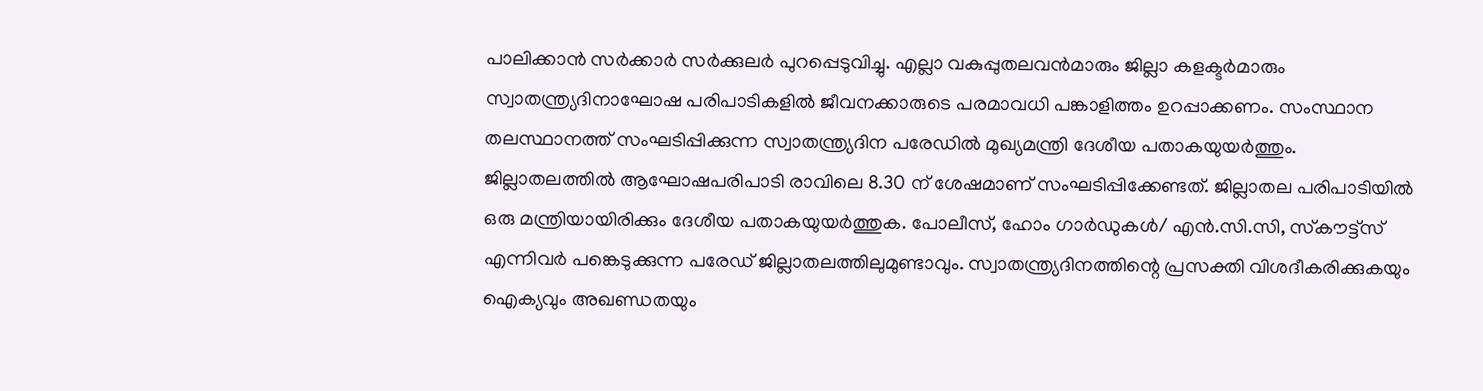പാലിക്കാന്‍ സര്‍ക്കാര്‍ സര്‍ക്കുലര്‍ പുറപ്പെടുവിച്ചു. എല്ലാ വകുപ്പുതലവന്‍മാരും ജില്ലാ കളക്ടര്‍മാരും സ്വാതന്ത്ര്യദിനാഘോഷ പരിപാടികളില്‍ ജീവനക്കാരുടെ പരമാവധി പങ്കാളിത്തം ഉറപ്പാക്കണം. സംസ്ഥാന തലസ്ഥാനത്ത് സംഘടിപ്പിക്കുന്ന സ്വാതന്ത്ര്യദിന പരേഡില്‍ മുഖ്യമന്ത്രി ദേശീയ പതാകയുയര്‍ത്തും. ജില്ലാതലത്തില്‍ ആഘോഷപരിപാടി രാവിലെ 8.30 ന് ശേഷമാണ് സംഘടിപ്പിക്കേണ്ടത്. ജില്ലാതല പരിപാടിയില്‍ ഒരു മന്ത്രിയായിരിക്കും ദേശീയ പതാകയുയര്‍ത്തുക. പോലീസ്, ഹോം ഗാര്‍ഡുകള്‍/ എന്‍.സി.സി, സ്‌കൗട്ട്‌സ് എന്നിവര്‍ പങ്കെടുക്കുന്ന പരേഡ് ജില്ലാതലത്തിലുമുണ്ടാവും. സ്വാതന്ത്ര്യദിനത്തിന്റെ പ്രസക്തി വിശദീകരിക്കുകയും ഐക്യവും അഖണ്ഡതയും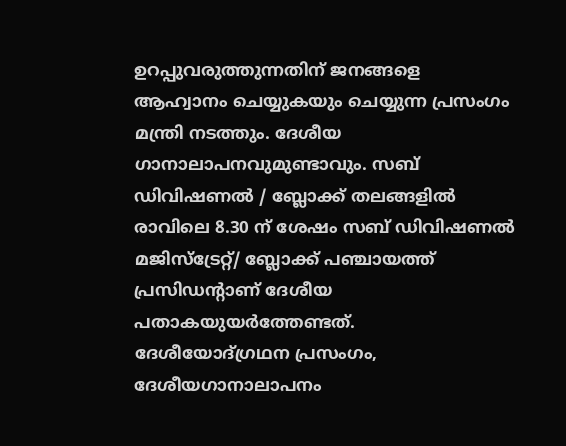ഉറപ്പുവരുത്തുന്നതിന് ജനങ്ങളെ ആഹ്വാനം ചെയ്യുകയും ചെയ്യുന്ന പ്രസംഗം മന്ത്രി നടത്തും. ദേശീയ ഗാനാലാപനവുമുണ്ടാവും. സബ് ഡിവിഷണല്‍ / ബ്ലോക്ക് തലങ്ങളില്‍ രാവിലെ 8.30 ന് ശേഷം സബ് ഡിവിഷണല്‍ മജിസ്‌ട്രേറ്റ്/ ബ്ലോക്ക് പഞ്ചായത്ത് പ്രസിഡന്റാണ് ദേശീയ പതാകയുയര്‍ത്തേണ്ടത്. ദേശീയോദ്ഗ്രഥന പ്രസംഗം, ദേശീയഗാനാലാപനം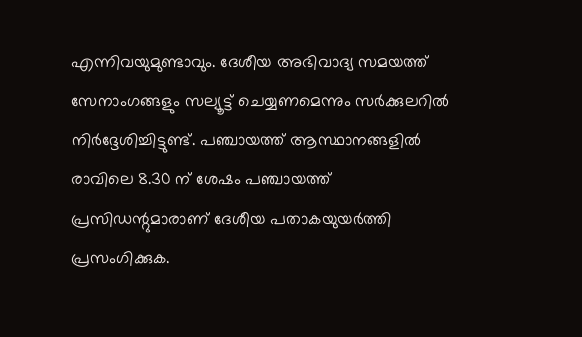എന്നിവയുമുണ്ടാവും. ദേശീയ അഭിവാദ്യ സമയത്ത് സേനാംഗങ്ങളും സല്യൂട്ട് ചെയ്യണമെന്നും സര്‍ക്കുലറില്‍ നിര്‍ദ്ദേശിച്ചിട്ടുണ്ട്. പഞ്ചായത്ത് ആസ്ഥാനങ്ങളില്‍ രാവിലെ 8.30 ന് ശേഷം പഞ്ചായത്ത് പ്രസിഡന്റുമാരാണ് ദേശീയ പതാകയുയര്‍ത്തി പ്രസംഗിക്കുക.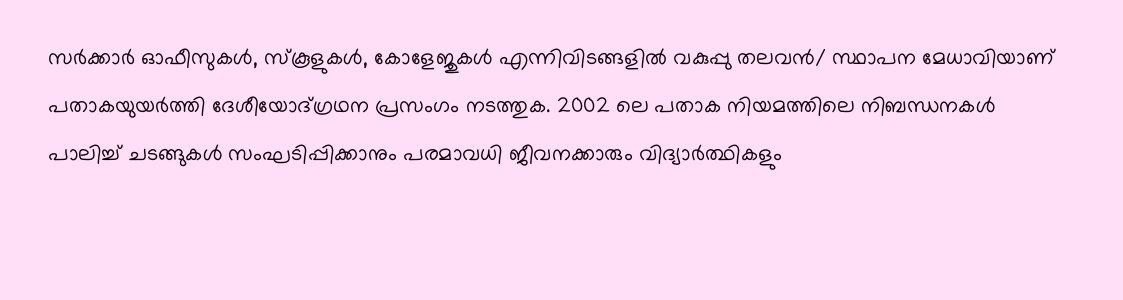സര്‍ക്കാര്‍ ഓഫീസുകള്‍, സ്‌കൂളുകള്‍, കോളേജുകള്‍ എന്നിവിടങ്ങളില്‍ വകുപ്പു തലവന്‍/ സ്ഥാപന മേധാവിയാണ് പതാകയുയര്‍ത്തി ദേശീയോദ്ഗ്രഥന പ്രസംഗം നടത്തുക. 2002 ലെ പതാക നിയമത്തിലെ നിബന്ധനകള്‍ പാലിച്ച് ചടങ്ങുകള്‍ സംഘടിപ്പിക്കാനും പരമാവധി ജീവനക്കാരും വിദ്യാര്‍ത്ഥികളും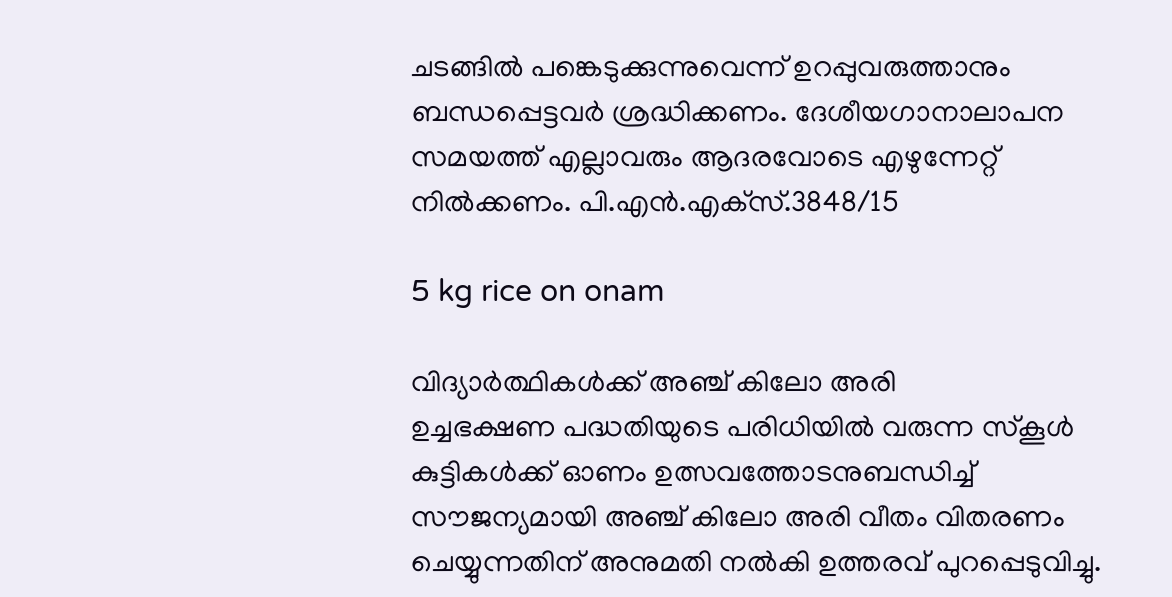ചടങ്ങില്‍ പങ്കെടുക്കുന്നുവെന്ന് ഉറപ്പുവരുത്താനും ബന്ധപ്പെട്ടവര്‍ ശ്രദ്ധിക്കണം. ദേശീയഗാനാലാപന സമയത്ത് എല്ലാവരും ആദരവോടെ എഴുന്നേറ്റ് നില്‍ക്കണം. പി.എന്‍.എക്‌സ്.3848/15

5 kg rice on onam

വിദ്യാര്‍ത്ഥികള്‍ക്ക് അഞ്ച് കിലോ അരി
ഉച്ചഭക്ഷണ പദ്ധതിയുടെ പരിധിയില്‍ വരുന്ന സ്‌കൂള്‍ കുട്ടികള്‍ക്ക് ഓണം ഉത്സവത്തോടനുബന്ധിച്ച് സൗജന്യമായി അഞ്ച് കിലോ അരി വീതം വിതരണം ചെയ്യുന്നതിന് അനുമതി നല്‍കി ഉത്തരവ് പുറപ്പെടുവിച്ചു.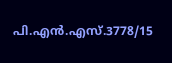പി.എന്‍.എസ്.3778/15